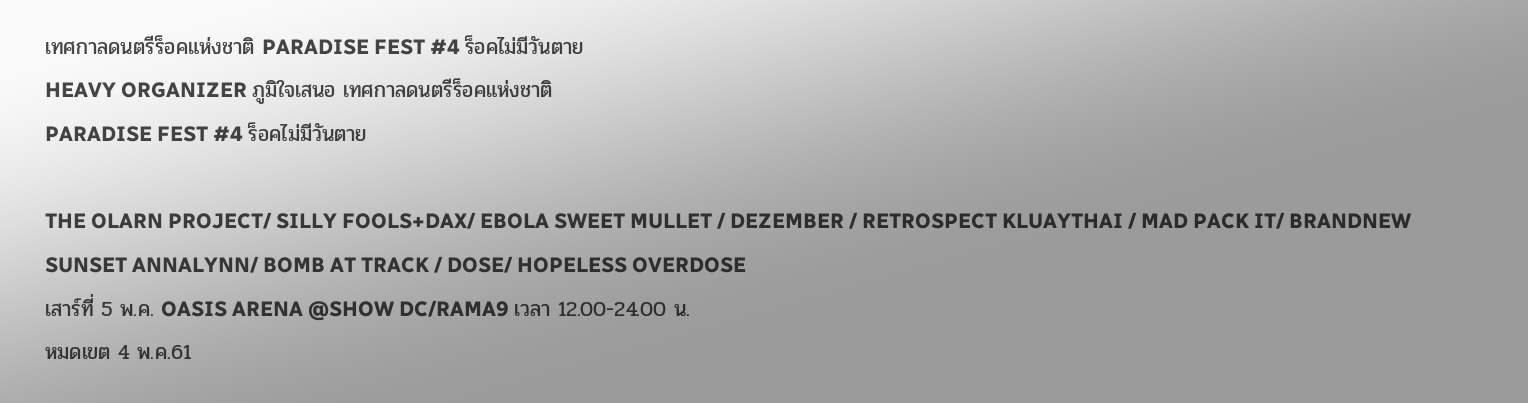เทศกาลดนตรีร็อคแห่งชาติ PARADISE FEST #4 ร็อคไม่มีวันตาย
HEAVY ORGANIZER ภูมิใจเสนอ เทศกาลดนตรีร็อคแห่งชาติ
PARADISE FEST #4 ร็อคไม่มีวันตาย

THE OLARN PROJECT/ SILLY FOOLS+DAX/ EBOLA SWEET MULLET / DEZEMBER / RETROSPECT KLUAYTHAI / MAD PACK IT/ BRANDNEW SUNSET ANNALYNN/ BOMB AT TRACK / DOSE/ HOPELESS OVERDOSE
เสาร์ที่ 5 พ.ค. OASIS ARENA @SHOW DC/RAMA9 เวลา 12.00-24.00 น.
หมดเขต 4 พ.ค.61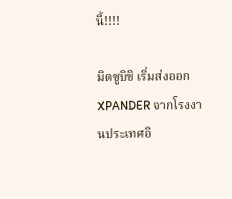นี้!!!!

มิตซูบิชิ เริ่มส่งออก XPANDER จากโรงงานประเทศอิ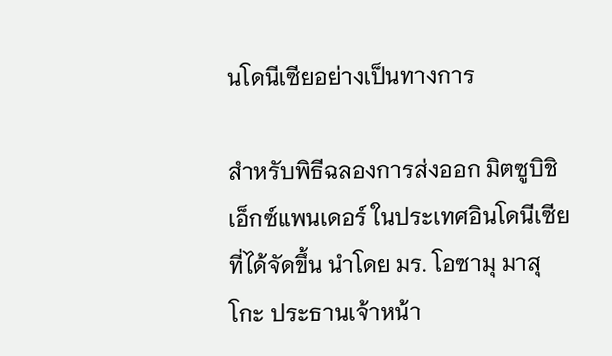นโดนีเซียอย่างเป็นทางการ

สำหรับพิธีฉลองการส่งออก มิตซูบิชิ เอ็กซ์แพนเดอร์ ในประเทศอินโดนีเซียที่ได้จัดขึ้น นำโดย มร. โอซามุ มาสุโกะ ประธานเจ้าหน้า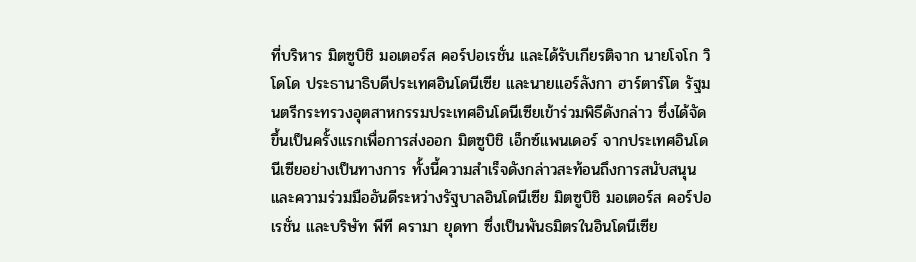ที่บริหาร มิตซูบิชิ มอเตอร์ส คอร์ปอเรชั่น และได้รับเกียรติจาก นายโจโก วิโดโด ประธานาธิบดีประเทศอินโดนีเซีย และนายแอร์ลังกา ฮาร์ตาร์โต รัฐมนตรีกระทรวงอุตสาหกรรมประเทศอินโดนีเซียเข้าร่วมพิธีดังกล่าว ซึ่งได้จัดขึ้นเป็นครั้งแรกเพื่อการส่งออก มิตซูบิชิ เอ็กซ์แพนเดอร์ จากประเทศอินโดนีเซียอย่างเป็นทางการ ทั้งนี้ความสำเร็จดังกล่าวสะท้อนถึงการสนับสนุนและความร่วมมืออันดีระหว่างรัฐบาลอินโดนีเซีย มิตซูบิชิ มอเตอร์ส คอร์ปอเรชั่น และบริษัท พีที ครามา ยุดทา ซึ่งเป็นพันธมิตรในอินโดนีเซีย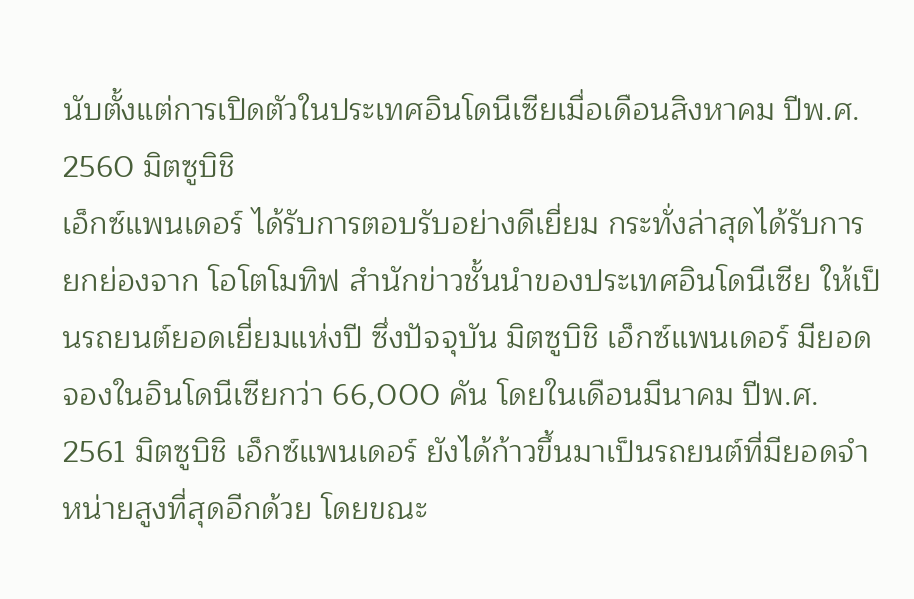นับตั้งแต่การเปิดตัวในประเทศอินโดนีเซียเมื่อเดือนสิงหาคม ปีพ.ศ. 2560 มิตซูบิชิ
เอ็กซ์แพนเดอร์ ได้รับการตอบรับอย่างดีเยี่ยม กระทั่งล่าสุดได้รับการยกย่องจาก โอโตโมทิฟ สำนักข่าวชั้นนำของประเทศอินโดนีเซีย ให้เป็นรถยนต์ยอดเยี่ยมแห่งปี ซึ่งปัจจุบัน มิตซูบิชิ เอ็กซ์แพนเดอร์ มียอดจองในอินโดนีเซียกว่า 66,000 คัน โดยในเดือนมีนาคม ปีพ.ศ. 2561 มิตซูบิชิ เอ็กซ์แพนเดอร์ ยังได้ก้าวขึ้นมาเป็นรถยนต์ที่มียอดจำหน่ายสูงที่สุดอีกด้วย โดยขณะ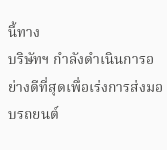นี้ทาง
บริษัทฯ กำลังดำเนินการอย่างดีที่สุดเพื่อเร่งการส่งมอบรถยนต์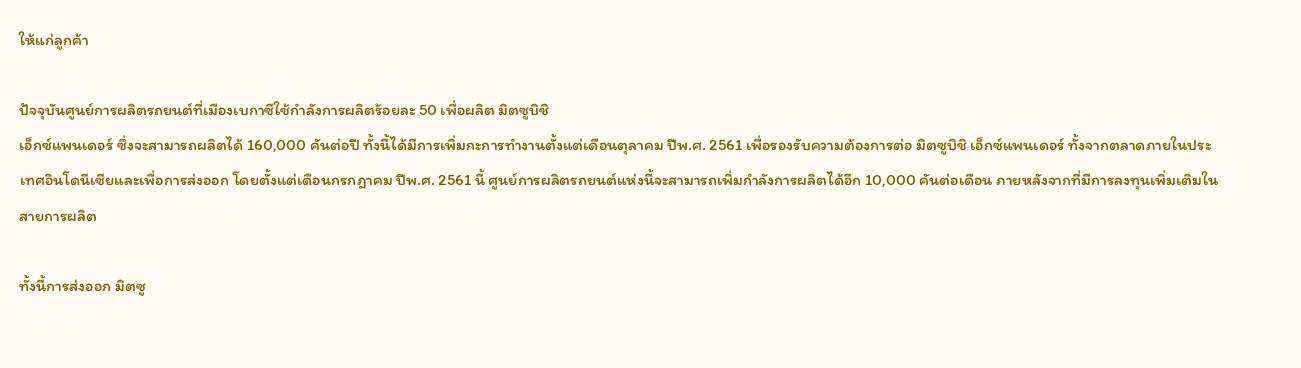ให้แก่ลูกค้า

ปัจจุบันศูนย์การผลิตรถยนต์ที่เมืองเบกาซีใช้กำลังการผลิตร้อยละ 50 เพื่อผลิต มิตซูบิชิ
เอ็กซ์แพนเดอร์ ซึ่งจะสามารถผลิตได้ 160,000 คันต่อปี ทั้งนี้ได้มีการเพิ่มกะการทำงานตั้งแต่เดือนตุลาคม ปีพ.ศ. 2561 เพื่อรองรับความต้องการต่อ มิตซูบิชิ เอ็กซ์แพนเดอร์ ทั้งจากตลาดภายในประเทศอินโดนีเซียและเพื่อการส่งออก โดยตั้งแต่เดือนกรกฎาคม ปีพ.ศ. 2561 นี้ ศูนย์การผลิตรถยนต์แห่งนี้จะสามารถเพิ่มกำลังการผลิตได้อีก 10,000 คันต่อเดือน ภายหลังจากที่มีการลงทุนเพิ่มเติมในสายการผลิต

ทั้งนี้การส่งออก มิตซู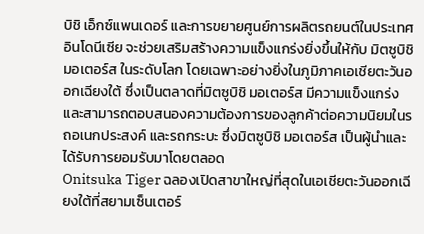บิชิ เอ็กซ์แพนเดอร์ และการขยายศูนย์การผลิตรถยนต์ในประเทศอินโดนีเซีย จะช่วยเสริมสร้างความแข็งแกร่งยิ่งขึ้นให้กับ มิตซูบิชิ มอเตอร์ส ในระดับโลก โดยเฉพาะอย่างยิ่งในภูมิภาคเอเชียตะวันออกเฉียงใต้ ซึ่งเป็นตลาดที่มิตซูบิชิ มอเตอร์ส มีความแข็งแกร่งและสามารถตอบสนองความต้องการของลูกค้าต่อความนิยมในรถอเนกประสงค์ และรถกระบะ ซึ่งมิตซูบิชิ มอเตอร์ส เป็นผู้นำและได้รับการยอมรับมาโดยตลอด
Onitsuka Tiger ฉลองเปิดสาขาใหญ่ที่สุดในเอเชียตะวันออกเฉียงใต้ที่สยามเซ็นเตอร์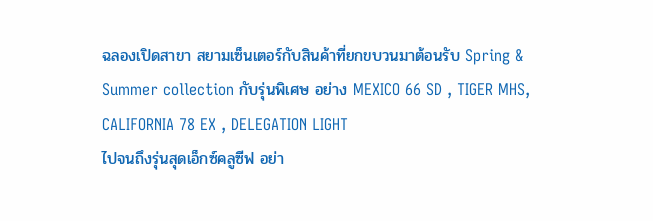ฉลองเปิดสาขา สยามเซ็นเตอร์กับสินค้าที่ยกขบวนมาต้อนรับ Spring & Summer collection กับรุ่นพิเศษ อย่าง MEXICO 66 SD , TIGER MHS, CALIFORNIA 78 EX , DELEGATION LIGHT
ไปจนถึงรุ่นสุดเอ็กซ์คลูซีฟ อย่า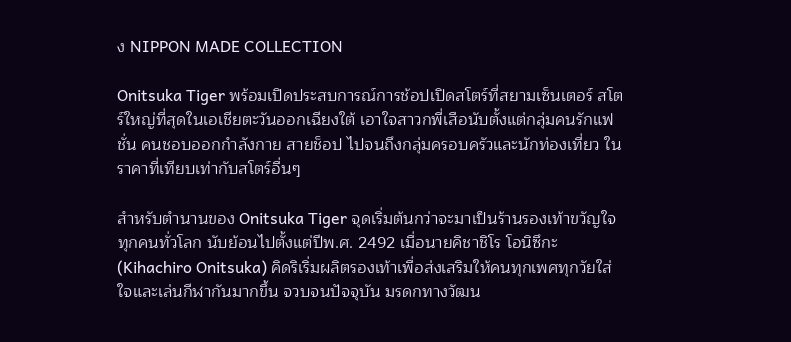ง NIPPON MADE COLLECTION

Onitsuka Tiger พร้อมเปิดประสบการณ์การช้อปเปิดสโตร์ที่สยามเซ็นเตอร์ สโตร์ใหญ่ที่สุดในเอเชียตะวันออกเฉียงใต้ เอาใจสาวกพี่เสือนับตั้งแต่กลุ่มคนรักแฟชั่น คนชอบออกกำลังกาย สายช็อป ไปจนถึงกลุ่มครอบครัวและนักท่องเที่ยว ในราคาที่เทียบเท่ากับสโตร์อื่นๆ

สำหรับตำนานของ Onitsuka Tiger จุดเริ่มต้นกว่าจะมาเป็นร้านรองเท้าขวัญใจทุกคนทั่วโลก นับย้อนไปตั้งแต่ปีพ.ศ. 2492 เมื่อนายคิชาชิโร โอนิซึกะ(Kihachiro Onitsuka) คิดริเริ่มผลิตรองเท้าเพื่อส่งเสริมให้คนทุกเพศทุกวัยใส่ใจและเล่นกีฬากันมากขึ้น จวบจนปัจจุบัน มรดกทางวัฒน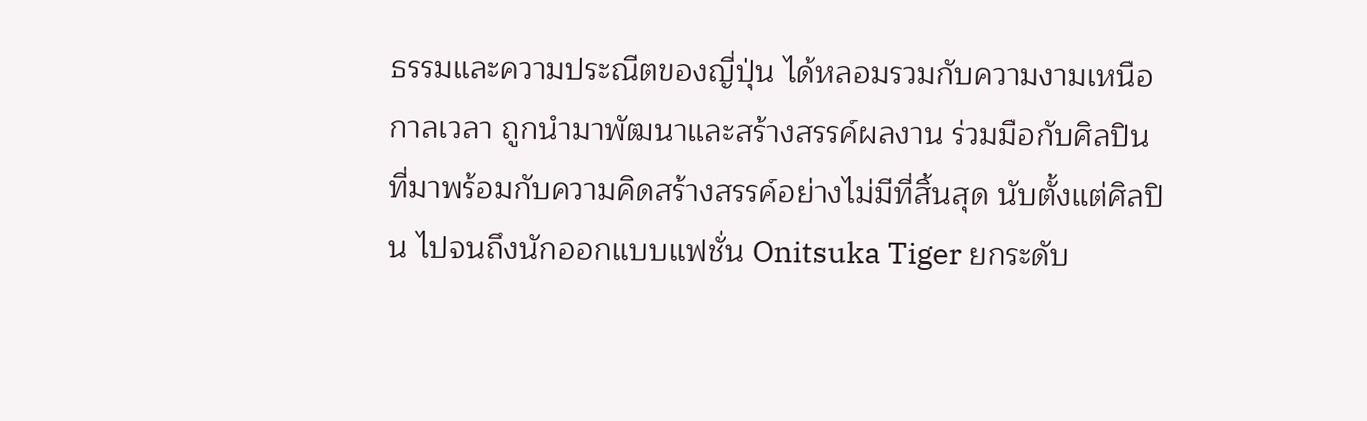ธรรมและความประณีตของญี่ปุ่น ได้หลอมรวมกับความงามเหนือกาลเวลา ถูกนำมาพัฒนาและสร้างสรรค์ผลงาน ร่วมมือกับศิลปินที่มาพร้อมกับความคิดสร้างสรรค์อย่างไม่มีที่สิ้นสุด นับตั้งแต่ศิลปิน ไปจนถึงนักออกแบบแฟชั่น Onitsuka Tiger ยกระดับ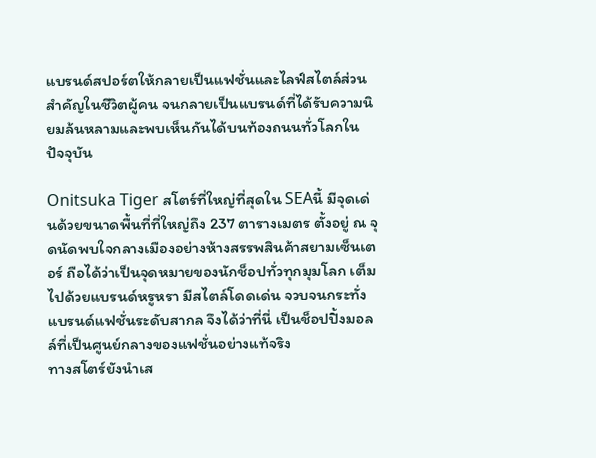แบรนด์สปอร์ตให้กลายเป็นแฟชั่นและไลฟ์สไตล์ส่วนสำคัญในชีวิตผู้คน จนกลายเป็นแบรนด์ที่ได้รับความนิยมล้นหลามและพบเห็นกันได้บนท้องถนนทั่วโลกในปัจจุบัน

Onitsuka Tiger สโตร์ที่ใหญ่ที่สุดใน SEAนี้ มีจุดเด่นด้วยขนาดพื้นที่ที่ใหญ่ถึง 237 ตารางเมตร ตั้งอยู่ ณ จุดนัดพบใจกลางเมืองอย่างห้างสรรพสินค้าสยามเซ็นเตอร์ ถือได้ว่าเป็นจุดหมายของนักช็อปทั่วทุกมุมโลก เต็มไปด้วยแบรนด์หรูหรา มีสไตล์โดดเด่น จวบจนกระทั่งแบรนด์แฟชั่นระดับสากล จึงได้ว่าที่นี่ เป็นช็อปปิ้งมอลล์ที่เป็นศูนย์กลางของแฟชั่นอย่างแท้จริง
ทางสโตร์ยังนำเส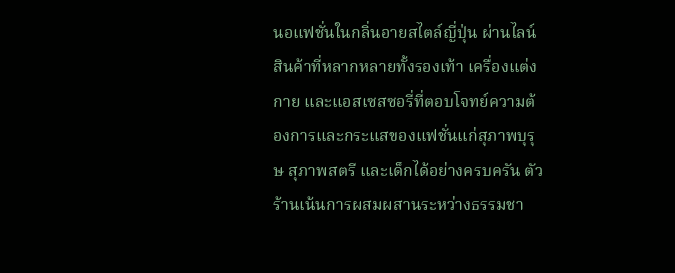นอแฟชั่นในกลิ่นอายสไตล์ญี่ปุ่น ผ่านไลน์สินค้าที่หลากหลายทั้งรองเท้า เครื่องแต่งกาย และแอสเซสซอรี่ที่ตอบโจทย์ความต้องการและกระแสของแฟชั่นแก่สุภาพบุรุษ สุภาพสตรี และเด็กได้อย่างครบครัน ตัวร้านเน้นการผสมผสานระหว่างธรรมชา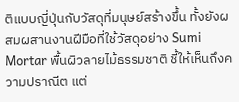ติแบบญี่ปุ่นกับวัสดุที่มนุษย์สร้างขึ้น ทั้งยังผสมผสานงานฝีมือที่ใช้วัสดุอย่าง Sumi Mortar พื้นผิวลายไม้ธรรมชาติ ชี้ให้เห็นถึงความปราณีต แต่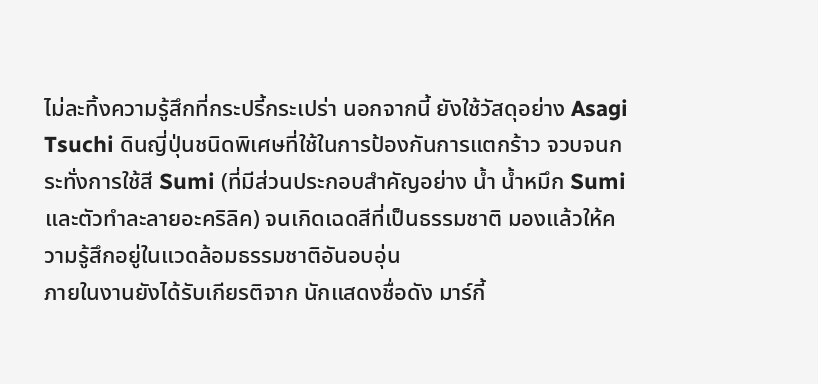ไม่ละทิ้งความรู้สึกที่กระปรี้กระเปร่า นอกจากนี้ ยังใช้วัสดุอย่าง Asagi Tsuchi ดินญี่ปุ่นชนิดพิเศษที่ใช้ในการป้องกันการแตกร้าว จวบจนกระทั่งการใช้สี Sumi (ที่มีส่วนประกอบสำคัญอย่าง น้ำ น้ำหมึก Sumiและตัวทำละลายอะคริลิค) จนเกิดเฉดสีที่เป็นธรรมชาติ มองแล้วให้ความรู้สึกอยู่ในแวดล้อมธรรมชาติอันอบอุ่น
ภายในงานยังได้รับเกียรติจาก นักแสดงชื่อดัง มาร์กี้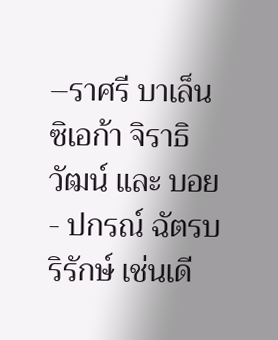–ราศรี บาเล็นซิเอก้า จิราธิวัฒน์ และ บอย- ปกรณ์ ฉัตรบริรักษ์ เช่นเดี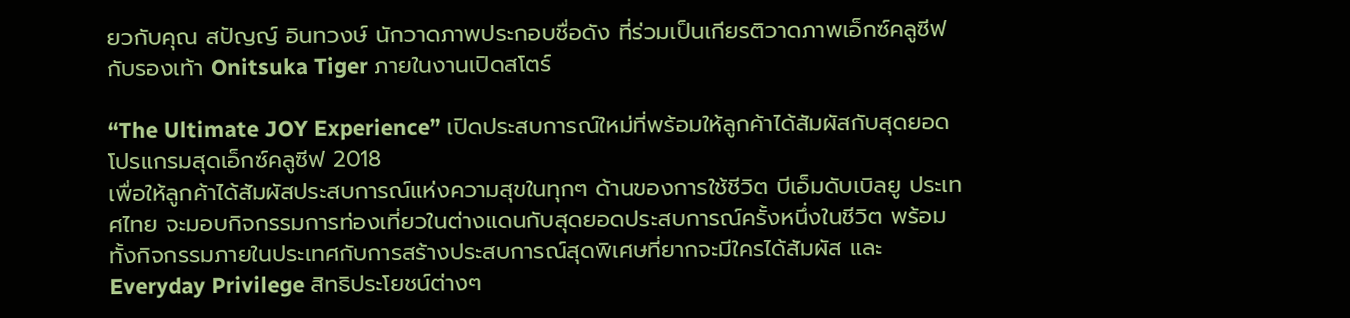ยวกับคุณ สปัญญ์ อินทวงษ์ นักวาดภาพประกอบชื่อดัง ที่ร่วมเป็นเกียรติวาดภาพเอ็กซ์คลูซีฟกับรองเท้า Onitsuka Tiger ภายในงานเปิดสโตร์

“The Ultimate JOY Experience” เปิดประสบการณ์ใหม่ที่พร้อมให้ลูกค้าได้สัมผัสกับสุดยอดโปรแกรมสุดเอ็กซ์คลูซีฟ 2018
เพื่อให้ลูกค้าได้สัมผัสประสบการณ์แห่งความสุขในทุกๆ ด้านของการใช้ชีวิต บีเอ็มดับเบิลยู ประเทศไทย จะมอบกิจกรรมการท่องเที่ยวในต่างแดนกับสุดยอดประสบการณ์ครั้งหนึ่งในชีวิต พร้อมทั้งกิจกรรมภายในประเทศกับการสร้างประสบการณ์สุดพิเศษที่ยากจะมีใครได้สัมผัส และ Everyday Privilege สิทธิประโยชน์ต่างๆ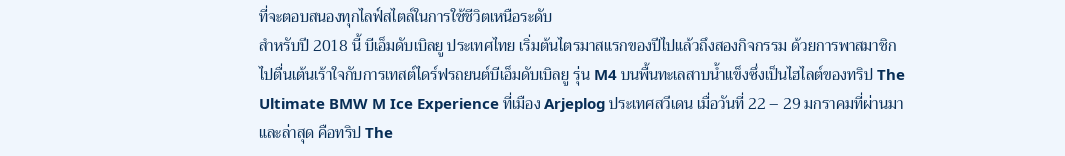ที่จะตอบสนองทุกไลฟ์สไตล์ในการใช้ชีวิตเหนือระดับ
สำหรับปี 2018 นี้ บีเอ็มดับเบิลยู ประเทศไทย เริ่มต้นไตรมาสแรกของปีไปแล้วถึงสองกิจกรรม ด้วยการพาสมาชิกไปตื่นเต้นเร้าใจกับการเทสต์ไดร์ฟรถยนต์บีเอ็มดับเบิลยู รุ่น M4 บนพื้นทะเลสาบน้ำแข็งซึ่งเป็นไฮไลต์ของทริป The Ultimate BMW M Ice Experience ที่เมือง Arjeplog ประเทศสวีเดน เมื่อวันที่ 22 – 29 มกราคมที่ผ่านมา
และล่าสุด คือทริป The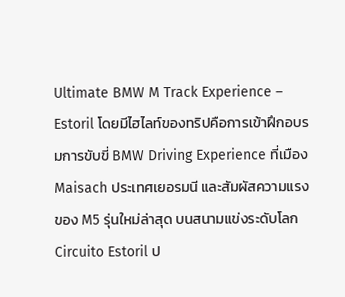Ultimate BMW M Track Experience – Estoril โดยมีไฮไลท์ของทริปคือการเข้าฝึกอบรมการขับขี่ BMW Driving Experience ที่เมือง Maisach ประเทศเยอรมนี และสัมผัสความแรงของ M5 รุ่นใหม่ล่าสุด บนสนามแข่งระดับโลก Circuito Estoril ป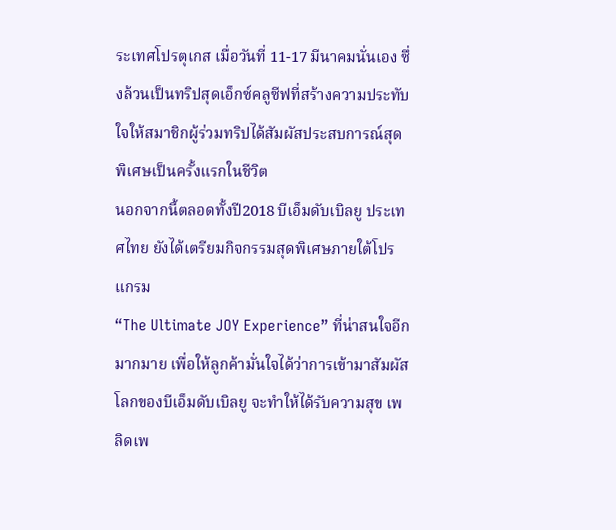ระเทศโปรตุเกส เมื่อวันที่ 11-17 มีนาคมนั่นเอง ซึ่งล้วนเป็นทริปสุดเอ็กซ์คลูซีฟที่สร้างความประทับใจให้สมาชิกผู้ร่วมทริปได้สัมผัสประสบการณ์สุดพิเศษเป็นครั้งแรกในชีวิต
นอกจากนี้ตลอดทั้งปี2018 บีเอ็มดับเบิลยู ประเทศไทย ยังได้เตรียมกิจกรรมสุดพิเศษภายใต้โปรแกรม
“The Ultimate JOY Experience” ที่น่าสนใจอีกมากมาย เพื่อให้ลูกค้ามั่นใจได้ว่าการเข้ามาสัมผัสโลกของบีเอ็มดับเบิลยู จะทำให้ได้รับความสุข เพลิดเพ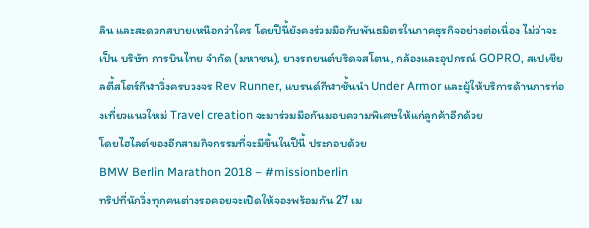ลิน และสะดวกสบายเหนือกว่าใคร โดยปีนี้ยังคงร่วมมือกับพันธมิตรในภาคธุรกิจอย่างต่อเนื่อง ไม่ว่าจะเป็น บริษัท การบินไทย จำกัด (มหาชน), ยางรถยนต์บริดจสโตน, กล้องและอุปกรณ์ GOPRO, สเปเชียลตี้สโตร์กีฬาวิ่งครบวงจร Rev Runner, แบรนด์กีฬาชั้นนำ Under Armor และผู้ให้บริการด้านการท่องเที่ยวแนวใหม่ Travel creation จะมาร่วมมือกันมอบความพิเศษให้แก่ลูกค้าอีกด้วย
โดยไฮไลต์ของอีกสามกิจกรรมที่จะมีขึ้นในปีนี้ ประกอบด้วย
BMW Berlin Marathon 2018 – #missionberlin
ทริปที่นักวิ่งทุกคนต่างรอคอยจะเปิดให้จองพร้อมกัน 27 เม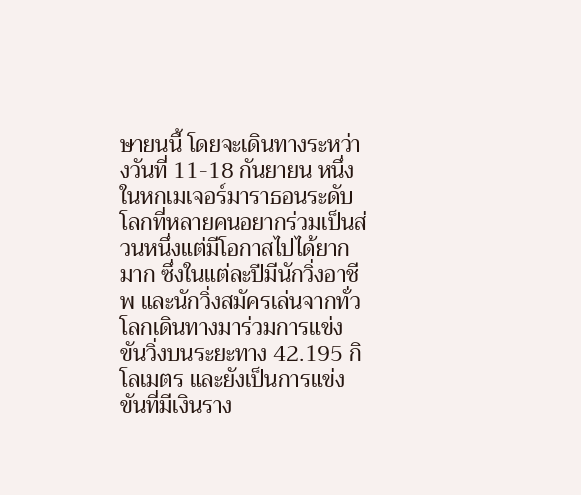ษายนนี้ โดยจะเดินทางระหว่างวันที่ 11-18 กันยายน หนึ่งในหกเมเจอร์มาราธอนระดับโลกที่หลายคนอยากร่วมเป็นส่วนหนึ่งแต่มีโอกาสไปได้ยากมาก ซึ่งในแต่ละปีมีนักวิ่งอาชีพ และนักวิ่งสมัครเล่นจากทั่วโลกเดินทางมาร่วมการแข่งขันวิ่งบนระยะทาง 42.195 กิโลเมตร และยังเป็นการแข่งขันที่มีเงินราง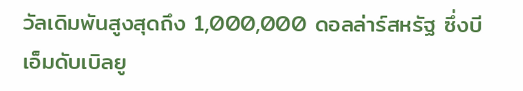วัลเดิมพันสูงสุดถึง 1,000,000 ดอลล่าร์สหรัฐ ซึ่งบีเอ็มดับเบิลยู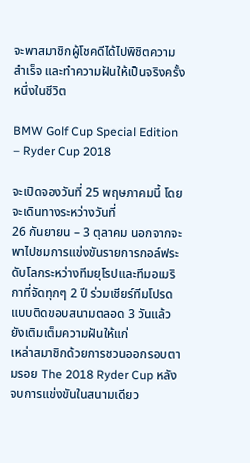จะพาสมาชิกผู้โชคดีได้ไปพิชิตความสำเร็จ และทำความฝันให้เป็นจริงครั้งหนึ่งในชีวิต

BMW Golf Cup Special Edition – Ryder Cup 2018

จะเปิดจองวันที่ 25 พฤษภาคมนี้ โดยจะเดินทางระหว่างวันที่
26 กันยายน – 3 ตุลาคม นอกจากจะพาไปชมการแข่งขันรายการกอล์ฟระดับโลกระหว่างทีมยุโรปและทีมอเมริกาที่จัดทุกๆ 2 ปี ร่วมเชียร์ทีมโปรดแบบติดขอบสนามตลอด 3 วันแล้ว ยังเติมเต็มความฝันให้แก่
เหล่าสมาชิกด้วยการชวนออกรอบตามรอย The 2018 Ryder Cup หลังจบการแข่งขันในสนามเดียว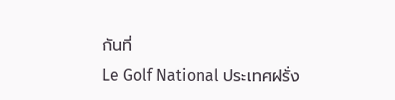กันที่
Le Golf National ประเทศฝรั่ง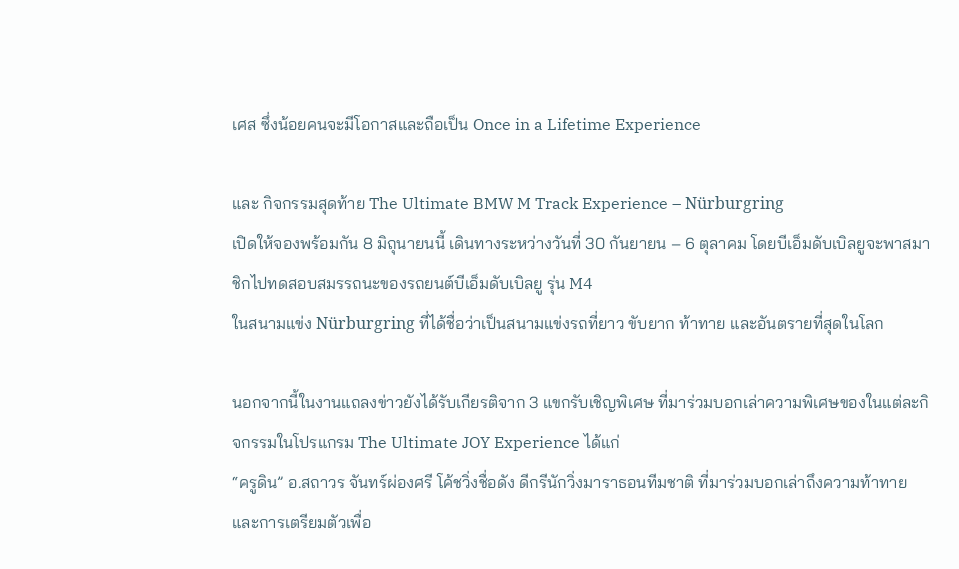เศส ซึ่งน้อยคนจะมีโอกาสและถือเป็น Once in a Lifetime Experience

และ กิจกรรมสุดท้าย The Ultimate BMW M Track Experience – Nürburgring
เปิดให้จองพร้อมกัน 8 มิถุนายนนี้ เดินทางระหว่างวันที่ 30 กันยายน – 6 ตุลาคม โดยบีเอ็มดับเบิลยูจะพาสมาชิกไปทดสอบสมรรถนะของรถยนต์บีเอ็มดับเบิลยู รุ่น M4
ในสนามแข่ง Nürburgring ที่ได้ชื่อว่าเป็นสนามแข่งรถที่ยาว ขับยาก ท้าทาย และอันตรายที่สุดในโลก

นอกจากนี้ในงานแถลงข่าวยังได้รับเกียรติจาก 3 แขกรับเชิญพิเศษ ที่มาร่วมบอกเล่าความพิเศษของในแต่ละกิจกรรมในโปรแกรม The Ultimate JOY Experience ได้แก่
“ครูดิน” อ.สถาวร จันทร์ผ่องศรี โค้ชวิ่งชื่อดัง ดีกรีนักวิ่งมาราธอนทีมชาติ ที่มาร่วมบอกเล่าถึงความท้าทาย และการเตรียมตัวเพื่อ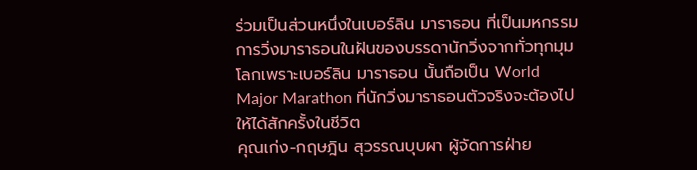ร่วมเป็นส่วนหนึ่งในเบอร์ลิน มาราธอน ที่เป็นมหกรรมการวิ่งมาราธอนในฝันของบรรดานักวิ่งจากทั่วทุกมุมโลกเพราะเบอร์ลิน มาราธอน นั้นถือเป็น World Major Marathon ที่นักวิ่งมาราธอนตัวจริงจะต้องไปให้ได้สักครั้งในชีวิต
คุณเก่ง-กฤษฎิน สุวรรณบุบผา ผู้จัดการฝ่าย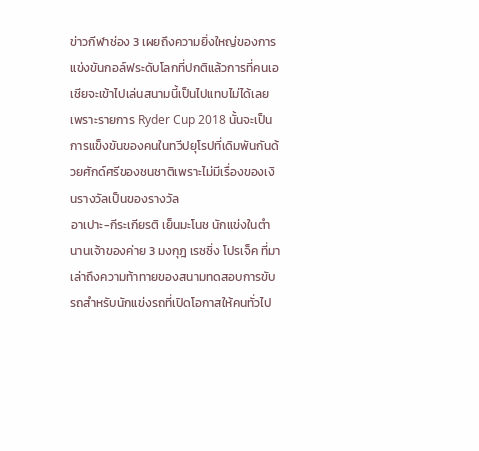ข่าวกีฬาช่อง 3 เผยถึงความยิ่งใหญ่ของการแข่งขันกอล์ฟระดับโลกที่ปกติแล้วการที่คนเอเชียจะเข้าไปเล่นสนามนี้เป็นไปแทบไม่ได้เลย เพราะรายการ Ryder Cup 2018 นั้นจะเป็นการแข็งขันของคนในทวีปยุโรปที่เดิมพันกันด้วยศักด์ศรีของชนชาติเพราะไม่มีเรื่องของเงินรางวัลเป็นของรางวัล
อาเปาะ-กีระเกียรติ เย็นมะโนช นักแข่งในตำนานเจ้าของค่าย 3 มงกุฎ เรซซิ่ง โปรเจ็ค ที่มาเล่าถึงความท้าทายของสนามทดสอบการขับรถสำหรับนักแข่งรถที่เปิดโอกาสให้คนทั่วไป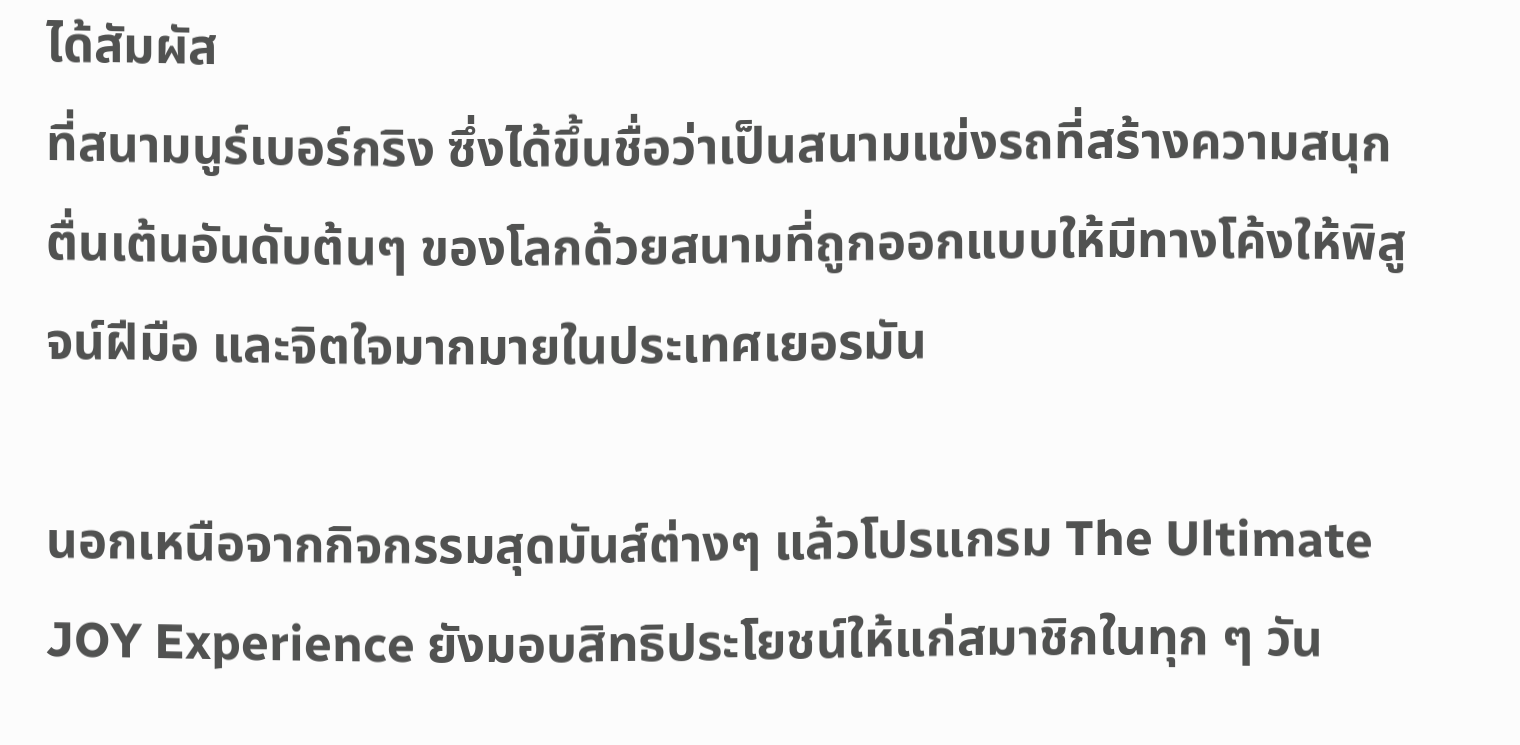ได้สัมผัส
ที่สนามนูร์เบอร์กริง ซึ่งได้ขึ้นชื่อว่าเป็นสนามแข่งรถที่สร้างความสนุกตื่นเต้นอันดับต้นๆ ของโลกด้วยสนามที่ถูกออกแบบให้มีทางโค้งให้พิสูจน์ฝีมือ และจิตใจมากมายในประเทศเยอรมัน

นอกเหนือจากกิจกรรมสุดมันส์ต่างๆ แล้วโปรแกรม The Ultimate JOY Experience ยังมอบสิทธิประโยชน์ให้แก่สมาชิกในทุก ๆ วัน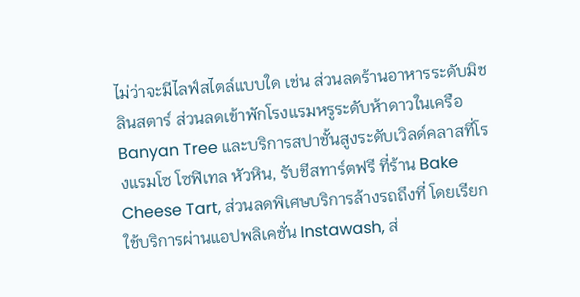ไม่ว่าจะมีไลฟ์สไตล์แบบใด เช่น ส่วนลดร้านอาหารระดับมิชลินสตาร์ ส่วนลดเข้าพักโรงแรมหรูระดับห้าดาวในเครือ Banyan Tree และบริการสปาชั้นสูงระดับเวิลด์คลาสที่โรงแรมโซ โซฟิเทล หัวหิน, รับชีสทาร์ตฟรี ที่ร้าน Bake Cheese Tart, ส่วนลดพิเศษบริการล้างรถถึงที่ โดยเรียกใช้บริการผ่านแอปพลิเคชั่น Instawash, ส่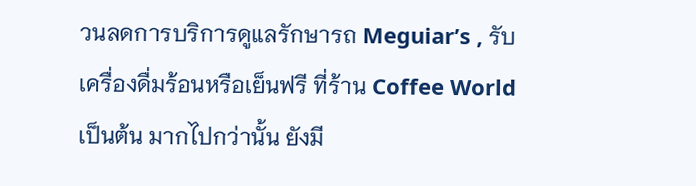วนลดการบริการดูแลรักษารถ Meguiar’s , รับเครื่องดื่มร้อนหรือเย็นฟรี ที่ร้าน Coffee World เป็นต้น มากไปกว่านั้น ยังมี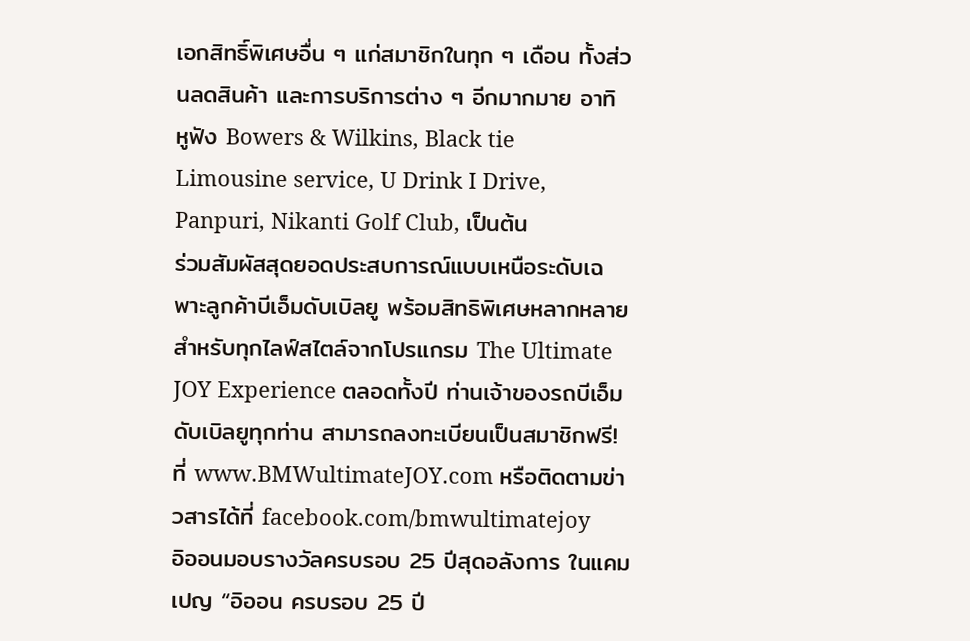เอกสิทธิ์พิเศษอื่น ๆ แก่สมาชิกในทุก ๆ เดือน ทั้งส่วนลดสินค้า และการบริการต่าง ๆ อีกมากมาย อาทิ หูฟัง Bowers & Wilkins, Black tie Limousine service, U Drink I Drive, Panpuri, Nikanti Golf Club, เป็นต้น
ร่วมสัมผัสสุดยอดประสบการณ์แบบเหนือระดับเฉพาะลูกค้าบีเอ็มดับเบิลยู พร้อมสิทธิพิเศษหลากหลายสำหรับทุกไลฟ์สไตล์จากโปรแกรม The Ultimate JOY Experience ตลอดทั้งปี ท่านเจ้าของรถบีเอ็มดับเบิลยูทุกท่าน สามารถลงทะเบียนเป็นสมาชิกฟรี! ที่ www.BMWultimateJOY.com หรือติดตามข่าวสารได้ที่ facebook.com/bmwultimatejoy
อิออนมอบรางวัลครบรอบ 25 ปีสุดอลังการ ในแคมเปญ “อิออน ครบรอบ 25 ปี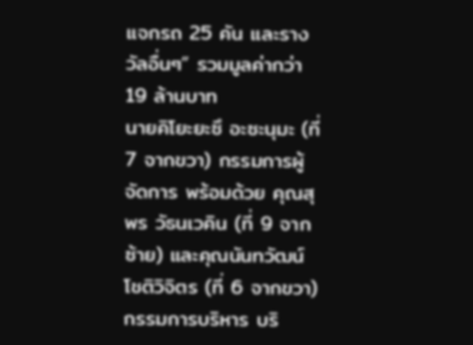แจกรถ 25 คัน และรางวัลอื่นๆ” รวมมูลค่ากว่า 19 ล้านบาท
นายคิโยะยะซึ อะซะนุมะ (ที่ 7 จากขวา) กรรมการผู้จัดการ พร้อมด้วย คุณสุพร วัธนเวคิน (ที่ 9 จากซ้าย) และคุณนันทวัฒน์ โชติวิจิตร (ที่ 6 จากขวา) กรรมการบริหาร บริ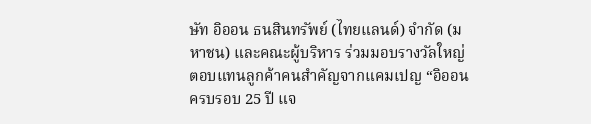ษัท อิออน ธนสินทรัพย์ (ไทยแลนด์) จำกัด (มหาชน) และคณะผู้บริหาร ร่วมมอบรางวัลใหญ่ตอบแทนลูกค้าคนสำคัญจากแคมเปญ “อิออน ครบรอบ 25 ปี แจ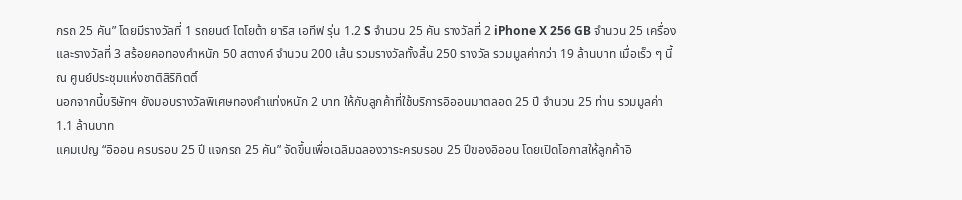กรถ 25 คัน” โดยมีรางวัลที่ 1 รถยนต์ โตโยต้า ยาริส เอทีฟ รุ่น 1.2 S จำนวน 25 คัน รางวัลที่ 2 iPhone X 256 GB จำนวน 25 เครื่อง และรางวัลที่ 3 สร้อยคอทองคำหนัก 50 สตางค์ จำนวน 200 เส้น รวมรางวัลทั้งสิ้น 250 รางวัล รวมมูลค่ากว่า 19 ล้านบาท เมื่อเร็ว ๆ นี้ ณ ศูนย์ประชุมแห่งชาติสิริกิตติ์
นอกจากนี้บริษัทฯ ยังมอบรางวัลพิเศษทองคำแท่งหนัก 2 บาท ให้กับลูกค้าที่ใช้บริการอิออนมาตลอด 25 ปี จำนวน 25 ท่าน รวมมูลค่า 1.1 ล้านบาท
แคมเปญ “อิออน ครบรอบ 25 ปี แจกรถ 25 คัน” จัดขึ้นเพื่อเฉลิมฉลองวาระครบรอบ 25 ปีของอิออน โดยเปิดโอกาสให้ลูกค้าอิ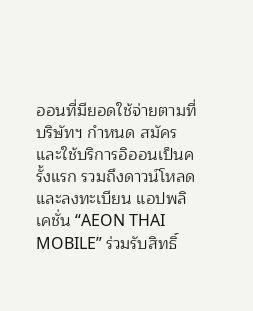ออนที่มียอดใช้จ่ายตามที่บริษัทฯ กำหนด สมัครและใช้บริการอิออนเป็นครั้งแรก รวมถึงดาวน์โหลดและลงทะเบียน แอปพลิเคชั่น “AEON THAI MOBILE” ร่วมรับสิทธิ์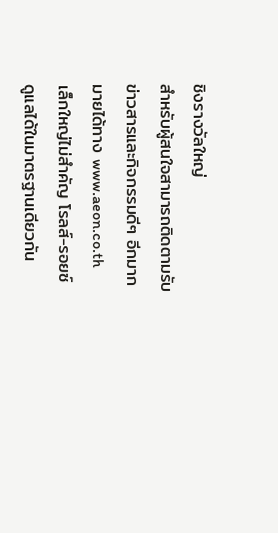ชิงรางวัลใหญ่
สำหรับผู้สนใจสามารถติดตามรับข่าวสารและกิจกรรมดีๆ อีกมากมายได้ทาง www.aeon.co.th
เล็กใหญ่ไม่สำคัญ โรลส์-รอยซ์ ดูแลได้ในมาตรฐานเดียวกัน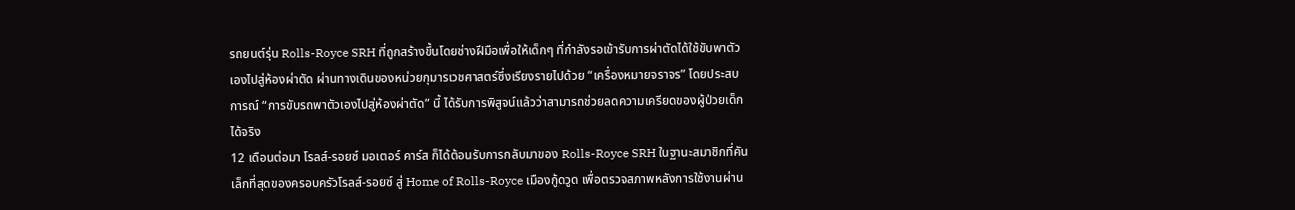รถยนต์รุ่น Rolls-Royce SRH ที่ถูกสร้างขึ้นโดยช่างฝีมือเพื่อให้เด็กๆ ที่กำลังรอเข้ารับการผ่าตัดได้ใช้ขับพาตัวเองไปสู่ห้องผ่าตัด ผ่านทางเดินของหน่วยกุมารเวชศาสตร์ซึ่งเรียงรายไปด้วย “เครื่องหมายจราจร” โดยประสบการณ์ “การขับรถพาตัวเองไปสู่ห้องผ่าตัด” นี้ ได้รับการพิสูจน์แล้วว่าสามารถช่วยลดความเครียดของผู้ป่วยเด็กได้จริง
12 เดือนต่อมา โรลส์-รอยซ์ มอเตอร์ คาร์ส ก็ได้ต้อนรับการกลับมาของ Rolls-Royce SRH ในฐานะสมาชิกที่คันเล็กที่สุดของครอบครัวโรลส์-รอยซ์ สู่ Home of Rolls-Royce เมืองกู้ดวูด เพื่อตรวจสภาพหลังการใช้งานผ่าน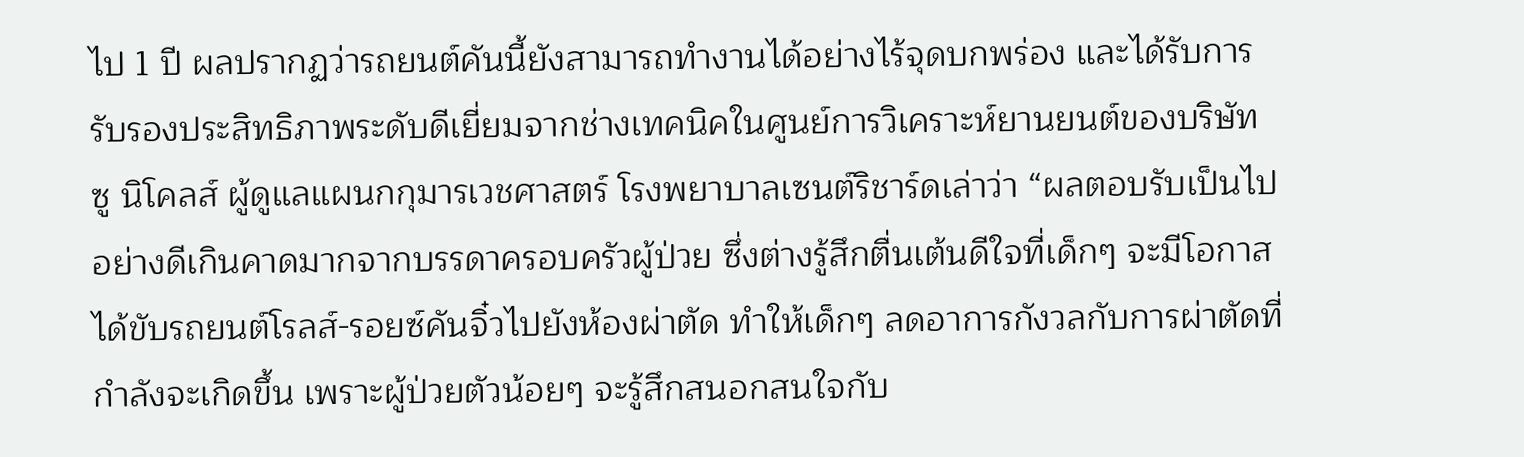ไป 1 ปี ผลปรากฏว่ารถยนต์คันนี้ยังสามารถทำงานได้อย่างไร้จุดบกพร่อง และได้รับการรับรองประสิทธิภาพระดับดีเยี่ยมจากช่างเทคนิคในศูนย์การวิเคราะห์ยานยนต์ของบริษัท
ซู นิโคลส์ ผู้ดูแลแผนกกุมารเวชศาสตร์ โรงพยาบาลเซนต์ริชาร์ดเล่าว่า “ผลตอบรับเป็นไปอย่างดีเกินคาดมากจากบรรดาครอบครัวผู้ป่วย ซึ่งต่างรู้สึกตื่นเต้นดีใจที่เด็กๆ จะมีโอกาสได้ขับรถยนต์โรลส์-รอยซ์คันจิ๋วไปยังห้องผ่าตัด ทำให้เด็กๆ ลดอาการกังวลกับการผ่าตัดที่กำลังจะเกิดขึ้น เพราะผู้ป่วยตัวน้อยๆ จะรู้สึกสนอกสนใจกับ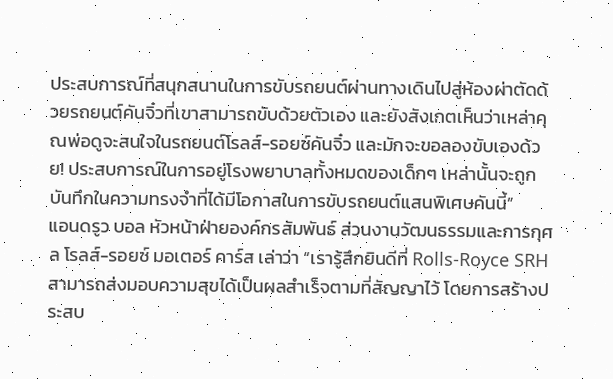ประสบการณ์ที่สนุกสนานในการขับรถยนต์ผ่านทางเดินไปสู่ห้องผ่าตัดด้วยรถยนต์คันจิ๋วที่เขาสามารถขับด้วยตัวเอง และยังสังเกตเห็นว่าเหล่าคุณพ่อดูจะสนใจในรถยนต์โรลส์-รอยซ์คันจิ๋ว และมักจะขอลองขับเองด้วย! ประสบการณ์ในการอยู่โรงพยาบาลทั้งหมดของเด็กๆ เหล่านั้นจะถูกบันทึกในความทรงจำที่ได้มีโอกาสในการขับรถยนต์แสนพิเศษคันนี้”
แอนดรูว บอล หัวหน้าฝ่ายองค์กรสัมพันธ์ ส่วนงานวัฒนธรรมและการกุศล โรลส์-รอยซ์ มอเตอร์ คาร์ส เล่าว่า “เรารู้สึกยินดีที่ Rolls-Royce SRH สามารถส่งมอบความสุขได้เป็นผลสำเร็จตามที่สัญญาไว้ โดยการสร้างประสบ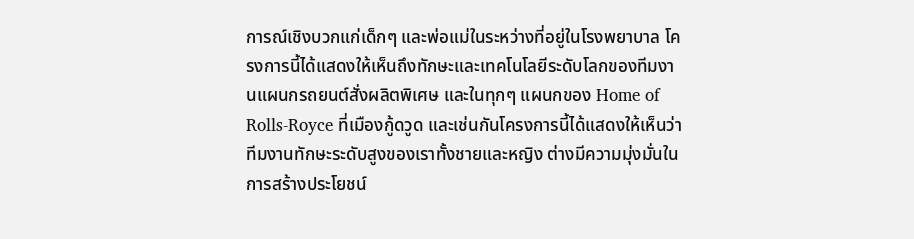การณ์เชิงบวกแก่เด็กๆ และพ่อแม่ในระหว่างที่อยู่ในโรงพยาบาล โครงการนี้ได้แสดงให้เห็นถึงทักษะและเทคโนโลยีระดับโลกของทีมงานแผนกรถยนต์สั่งผลิตพิเศษ และในทุกๆ แผนกของ Home of Rolls-Royce ที่เมืองกู้ดวูด และเช่นกันโครงการนี้ได้แสดงให้เห็นว่าทีมงานทักษะระดับสูงของเราทั้งชายและหญิง ต่างมีความมุ่งมั่นในการสร้างประโยชน์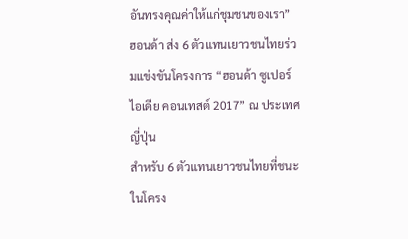อันทรงคุณค่าให้แก่ชุมชนของเรา”
ฮอนด้า ส่ง 6 ตัวแทนเยาวชนไทยร่วมแข่งขันโครงการ “ฮอนด้า ซูเปอร์ ไอเดีย คอนเทสต์ 2017” ณ ประเทศญี่ปุ่น
สำหรับ 6 ตัวแทนเยาวชนไทยที่ชนะในโครง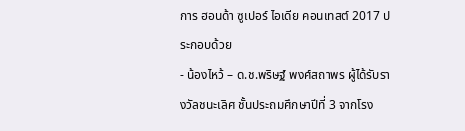การ ฮอนด้า ซูเปอร์ ไอเดีย คอนเทสต์ 2017 ประกอบด้วย
- น้องไหว้ – ด.ช.พริษฐ์ พงศ์สถาพร ผู้ได้รับรางวัลชนะเลิศ ชั้นประถมศึกษาปีที่ 3 จากโรง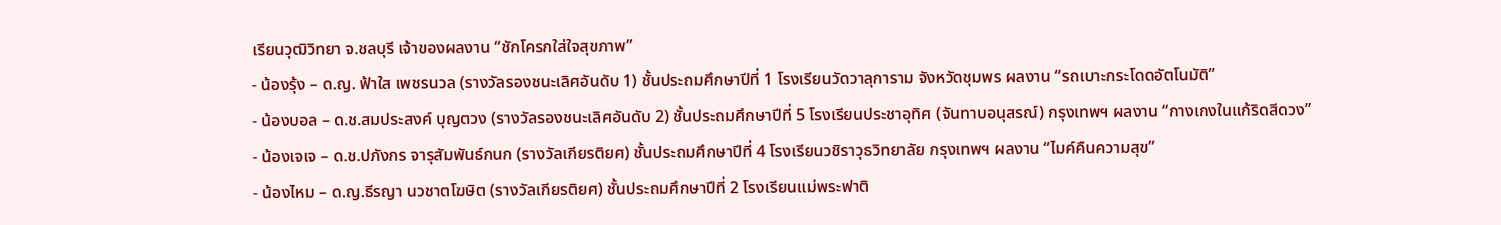เรียนวุฒิวิทยา จ.ชลบุรี เจ้าของผลงาน “ชักโครกใส่ใจสุขภาพ”
- น้องรุ้ง – ด.ญ. ฟ้าใส เพชรนวล (รางวัลรองชนะเลิศอันดับ 1) ชั้นประถมศึกษาปีที่ 1 โรงเรียนวัดวาลุการาม จังหวัดชุมพร ผลงาน “รถเบาะกระโดดอัตโนมัติ”
- น้องบอล – ด.ช.สมประสงค์ บุญตวง (รางวัลรองชนะเลิศอันดับ 2) ชั้นประถมศึกษาปีที่ 5 โรงเรียนประชาอุทิศ (จันทาบอนุสรณ์) กรุงเทพฯ ผลงาน “กางเกงในแก้ริดสีดวง”
- น้องเจเจ – ด.ช.ปภังกร จารุสัมพันธ์กนก (รางวัลเกียรติยศ) ชั้นประถมศึกษาปีที่ 4 โรงเรียนวชิราวุธวิทยาลัย กรุงเทพฯ ผลงาน “ไมค์คืนความสุข”
- น้องไหม – ด.ญ.ธีรญา นวชาตโฆษิต (รางวัลเกียรติยศ) ชั้นประถมศึกษาปีที่ 2 โรงเรียนแม่พระฟาติ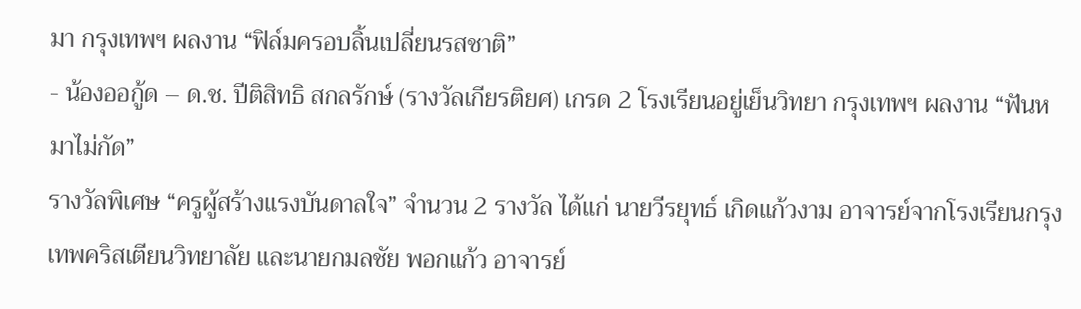มา กรุงเทพฯ ผลงาน “ฟิล์มครอบลิ้นเปลี่ยนรสชาติ”
- น้องออกู้ด – ด.ช. ปีติสิทธิ สกลรักษ์ (รางวัลเกียรติยศ) เกรด 2 โรงเรียนอยู่เย็นวิทยา กรุงเทพฯ ผลงาน “ฟันหมาไม่กัด”
รางวัลพิเศษ “ครูผู้สร้างแรงบันดาลใจ” จำนวน 2 รางวัล ได้แก่ นายวีรยุทธ์ เกิดแก้วงาม อาจารย์จากโรงเรียนกรุงเทพคริสเตียนวิทยาลัย และนายกมลชัย พอกแก้ว อาจารย์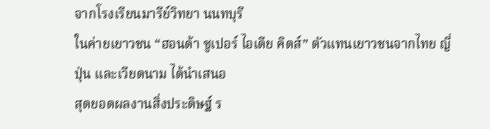จากโรงเรียนมารีย์วิทยา นนทบุรี
ในค่ายเยาวชน “ฮอนด้า ซูเปอร์ ไอเดีย คิดส์” ตัวแทนเยาวชนจากไทย ญี่ปุ่น และเวียดนาม ได้นำเสนอ
สุดยอดผลงานสิ่งประดิษฐ์ ร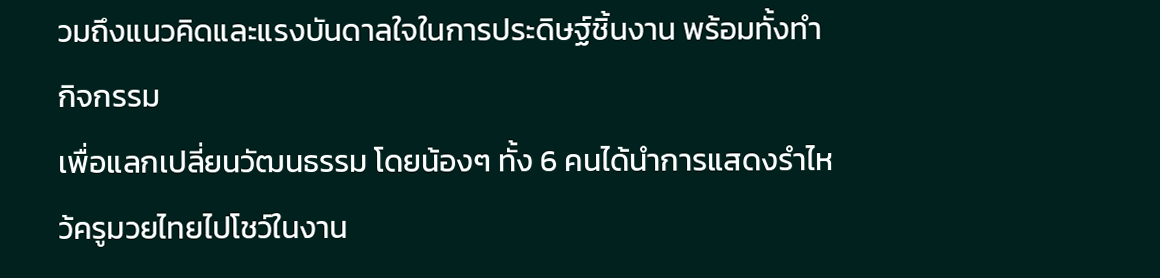วมถึงแนวคิดและแรงบันดาลใจในการประดิษฐ์ชิ้นงาน พร้อมทั้งทำกิจกรรม
เพื่อแลกเปลี่ยนวัฒนธรรม โดยน้องๆ ทั้ง 6 คนได้นำการแสดงรำไหว้ครูมวยไทยไปโชว์ในงาน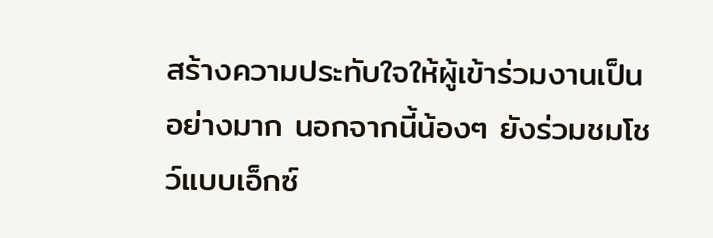สร้างความประทับใจให้ผู้เข้าร่วมงานเป็นอย่างมาก นอกจากนี้น้องๆ ยังร่วมชมโชว์แบบเอ็กซ์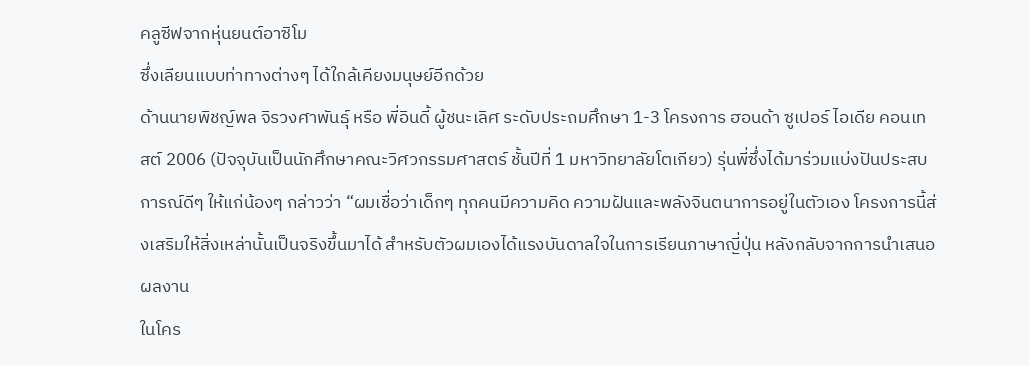คลูซีฟจากหุ่นยนต์อาซิโม
ซึ่งเลียนแบบท่าทางต่างๆ ได้ใกล้เคียงมนุษย์อีกด้วย
ด้านนายพิชญ์พล จิรวงศาพันธุ์ หรือ พี่อินดี้ ผู้ชนะเลิศ ระดับประถมศึกษา 1-3 โครงการ ฮอนด้า ซูเปอร์ ไอเดีย คอนเทสต์ 2006 (ปัจจุบันเป็นนักศึกษาคณะวิศวกรรมศาสตร์ ชั้นปีที่ 1 มหาวิทยาลัยโตเกียว) รุ่นพี่ซึ่งได้มาร่วมแบ่งปันประสบการณ์ดีๆ ให้แก่น้องๆ กล่าวว่า “ผมเชื่อว่าเด็กๆ ทุกคนมีความคิด ความฝันและพลังจินตนาการอยู่ในตัวเอง โครงการนี้ส่งเสริมให้สิ่งเหล่านั้นเป็นจริงขึ้นมาได้ สำหรับตัวผมเองได้แรงบันดาลใจในการเรียนภาษาญี่ปุ่น หลังกลับจากการนำเสนอผลงาน
ในโคร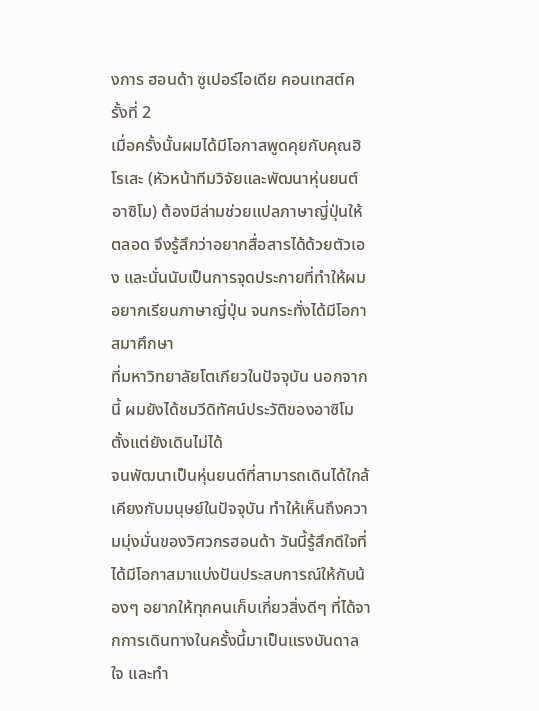งการ ฮอนด้า ซูเปอร์ไอเดีย คอนเทสต์ครั้งที่ 2
เมื่อครั้งนั้นผมได้มีโอกาสพูดคุยกับคุณฮิโรเสะ (หัวหน้าทีมวิจัยและพัฒนาหุ่นยนต์อาซิโม) ต้องมีล่ามช่วยแปลภาษาญี่ปุ่นให้ตลอด จึงรู้สึกว่าอยากสื่อสารได้ด้วยตัวเอง และนั่นนับเป็นการจุดประกายที่ทำให้ผมอยากเรียนภาษาญี่ปุ่น จนกระทั่งได้มีโอกาสมาศึกษา
ที่มหาวิทยาลัยโตเกียวในปัจจุบัน นอกจากนี้ ผมยังได้ชมวีดิทัศน์ประวัติของอาซิโม ตั้งแต่ยังเดินไม่ได้
จนพัฒนาเป็นหุ่นยนต์ที่สามารถเดินได้ใกล้เคียงกับมนุษย์ในปัจจุบัน ทำให้เห็นถึงความมุ่งมั่นของวิศวกรฮอนด้า วันนี้รู้สึกดีใจที่ได้มีโอกาสมาแบ่งปันประสบการณ์ให้กับน้องๆ อยากให้ทุกคนเก็บเกี่ยวสิ่งดีๆ ที่ได้จากการเดินทางในครั้งนี้มาเป็นแรงบันดาลใจ และทำ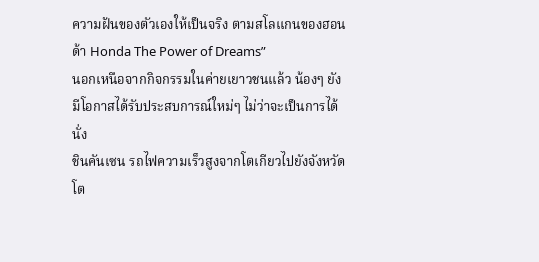ความฝันของตัวเองให้เป็นจริง ตามสโลแกนของฮอนด้า Honda The Power of Dreams”
นอกเหนือจากกิจกรรมในค่ายเยาวชนแล้ว น้องๆ ยังมีโอกาสได้รับประสบการณ์ใหม่ๆ ไม่ว่าจะเป็นการได้นั่ง
ชินคันเซน รถไฟความเร็วสูงจากโตเกียวไปยังจังหวัดโต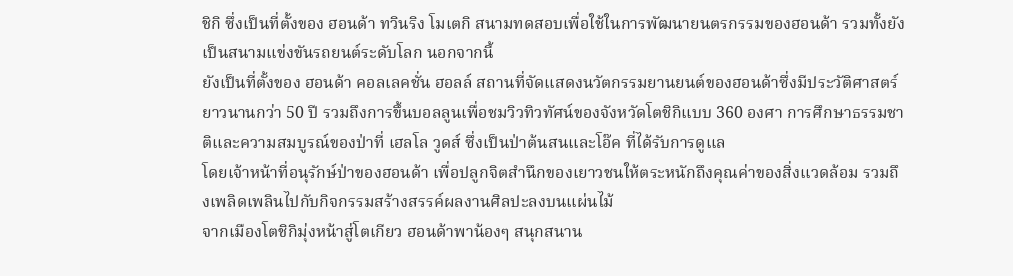ชิกิ ซึ่งเป็นที่ตั้งของ ฮอนด้า ทวินริง โมเตกิ สนามทดสอบเพื่อใช้ในการพัฒนายนตรกรรมของฮอนด้า รวมทั้งยังเป็นสนามแข่งขันรถยนต์ระดับโลก นอกจากนี้
ยังเป็นที่ตั้งของ ฮอนด้า คอลเลคชั่น ฮอลล์ สถานที่จัดแสดงนวัตกรรมยานยนต์ของฮอนด้าซึ่งมีประวัติศาสตร์ยาวนานกว่า 50 ปี รวมถึงการขึ้นบอลลูนเพื่อชมวิวทิวทัศน์ของจังหวัดโตชิกิแบบ 360 องศา การศึกษาธรรมชาติและความสมบูรณ์ของป่าที่ เฮลโล วูดส์ ซึ่งเป็นป่าต้นสนและโอ๊ค ที่ได้รับการดูแล
โดยเจ้าหน้าที่อนุรักษ์ป่าของฮอนด้า เพื่อปลูกจิตสำนึกของเยาวชนให้ตระหนักถึงคุณค่าของสิ่งแวดล้อม รวมถึงเพลิดเพลินไปกับกิจกรรมสร้างสรรค์ผลงานศิลปะลงบนแผ่นไม้
จากเมืองโตชิกิมุ่งหน้าสู่โตเกียว ฮอนด้าพาน้องๆ สนุกสนาน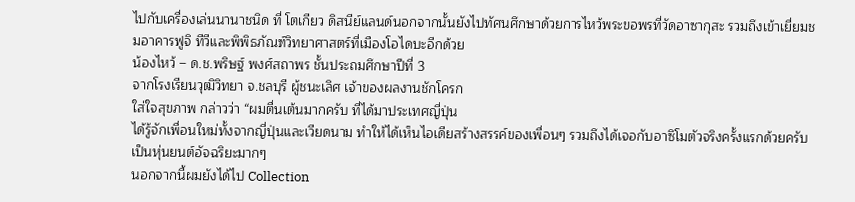ไปกับเครื่องเล่นนานาชนิด ที่ โตเกียว ดิสนีย์แลนด์นอกจากนั้นยังไปทัศนศึกษาด้วยการไหว้พระขอพรที่วัดอาซากุสะ รวมถึงเข้าเยี่ยมชมอาคารฟูจิ ทีวีและพิพิธภัณฑ์วิทยาศาสตร์ที่เมืองโอไดบะอีกด้วย
น้องไหว้ – ด.ช.พริษฐ์ พงศ์สถาพร ชั้นประถมศึกษาปีที่ 3
จากโรงเรียนวุฒิวิทยา จ.ชลบุรี ผู้ชนะเลิศ เจ้าของผลงานชักโครก
ใส่ใจสุขภาพ กล่าวว่า “ผมตื่นเต้นมากครับ ที่ได้มาประเทศญี่ปุ่น
ได้รู้จักเพื่อนใหม่ทั้งจากญี่ปุ่นและเวียดนาม ทำให้ได้เห็นไอเดียสร้างสรรค์ของเพื่อนๆ รวมถึงได้เจอกับอาซิโมตัวจริงครั้งแรกด้วยครับ เป็นหุ่นยนต์อัจฉริยะมากๆ
นอกจากนี้ผมยังได้ไป Collection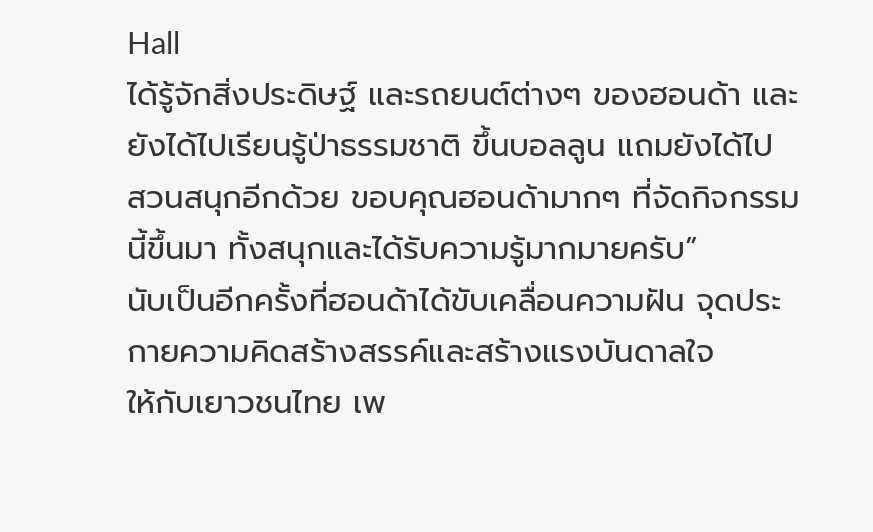Hall
ได้รู้จักสิ่งประดิษฐ์ และรถยนต์ต่างๆ ของฮอนด้า และยังได้ไปเรียนรู้ป่าธรรมชาติ ขึ้นบอลลูน แถมยังได้ไป
สวนสนุกอีกด้วย ขอบคุณฮอนด้ามากๆ ที่จัดกิจกรรมนี้ขึ้นมา ทั้งสนุกและได้รับความรู้มากมายครับ”
นับเป็นอีกครั้งที่ฮอนด้าได้ขับเคลื่อนความฝัน จุดประกายความคิดสร้างสรรค์และสร้างแรงบันดาลใจ
ให้กับเยาวชนไทย เพ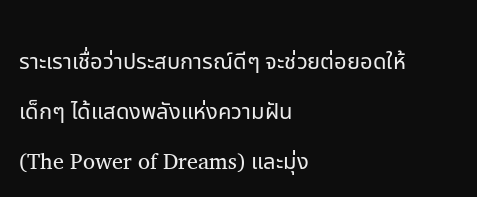ราะเราเชื่อว่าประสบการณ์ดีๆ จะช่วยต่อยอดให้เด็กๆ ได้แสดงพลังแห่งความฝัน
(The Power of Dreams) และมุ่ง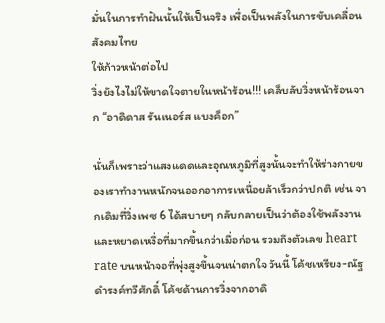มั่นในการทำฝันนั้นให้เป็นจริง เพื่อเป็นพลังในการขับเคลื่อนสังคมไทย
ให้ก้าวหน้าต่อไป
วิ่งยังไงไม่ให้ขาดใจตายในหน้าร้อน!!! เคล็บลับวิ่งหน้าร้อนจาก “อาดิดาส รันเนอร์ส แบงค็อก”

นั่นก็เพราะว่าแสงแดดและอุณหภูมิที่สูงนั้นจะทำให้ร่างกายของเราทำงานหนักจนออกอาการเหนื่อยล้าเร็วกว่าปกติ เช่น จากเดิมที่วิ่งเพซ 6 ได้สบายๆ กลับกลายเป็นว่าต้องใช้พลังงานและหยาดเหงื่อที่มากขึ้นกว่าเมื่อก่อน รวมถึงตัวเลข heart rate บนหน้าจอที่พุ่งสูงขึ้นจนน่าตกใจ วันนี้ โค้ชเหรียง-ณัฐ ดำรงค์ทวีศักดิ์ โค้ชด้านการวิ่งจากอาดิ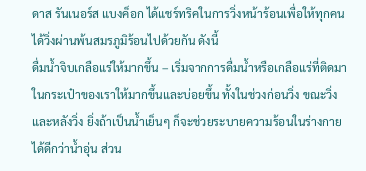ดาส รันเนอร์ส แบงค็อก ได้แชร์ทริคในการวิ่งหน้าร้อนเพื่อให้ทุกคนได้วิ่งผ่านพ้นสมรภูมิร้อนไปด้วยกัน ดังนี้
ดื่มน้ำจิบเกลือแร่ให้มากขึ้น – เริ่มจากการดื่มน้ำหรือเกลือแร่ที่ติดมาในกระเป๋าของเราให้มากขึ้นและบ่อยขึ้น ทั้งในช่วงก่อนวิ่ง ขณะวิ่ง และหลังวิ่ง ยิ่งถ้าเป็นน้ำเย็นๆ ก็จะช่วยระบายความร้อนในร่างกายได้ดีกว่าน้ำอุ่น ส่วน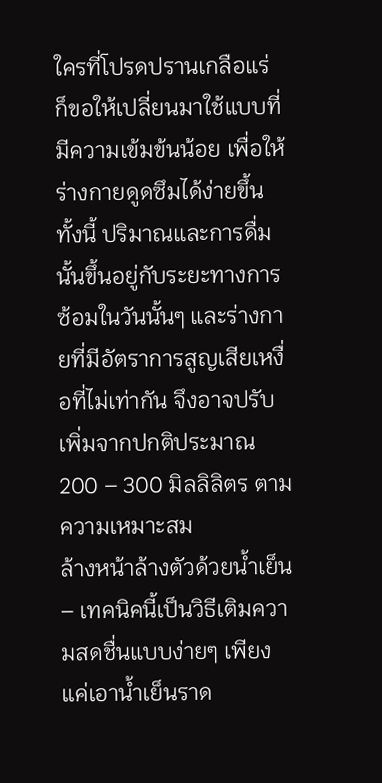ใครที่โปรดปรานเกลือแร่ ก็ขอให้เปลี่ยนมาใช้แบบที่มีความเข้มข้นน้อย เพื่อให้ร่างกายดูดซึมได้ง่ายขึ้น ทั้งนี้ ปริมาณและการดื่มนั้นขึ้นอยู่กับระยะทางการซ้อมในวันนั้นๆ และร่างกายที่มีอัตราการสูญเสียเหงื่อที่ไม่เท่ากัน จึงอาจปรับเพิ่มจากปกติประมาณ 200 – 300 มิลลิลิตร ตามความเหมาะสม
ล้างหน้าล้างตัวด้วยน้ำเย็น – เทคนิคนี้เป็นวิธีเติมความสดชื่นแบบง่ายๆ เพียงแค่เอาน้ำเย็นราด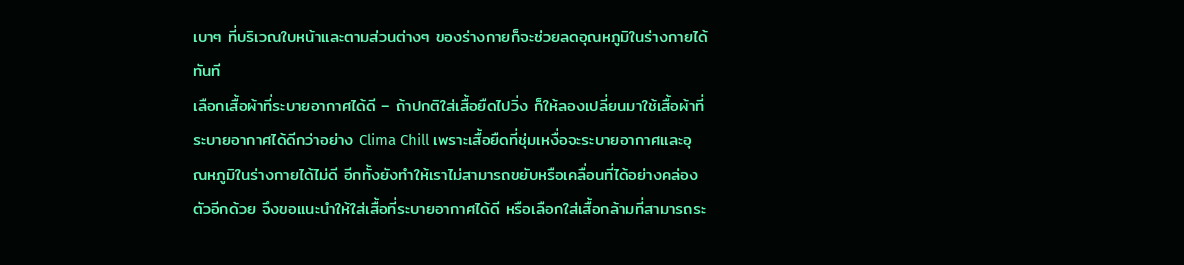เบาๆ ที่บริเวณใบหน้าและตามส่วนต่างๆ ของร่างกายก็จะช่วยลดอุณหภูมิในร่างกายได้ทันที
เลือกเสื้อผ้าที่ระบายอากาศได้ดี – ถ้าปกติใส่เสื้อยืดไปวิ่ง ก็ให้ลองเปลี่ยนมาใช้เสื้อผ้าที่ระบายอากาศได้ดีกว่าอย่าง Clima Chill เพราะเสื้อยืดที่ชุ่มเหงื่อจะระบายอากาศและอุณหภูมิในร่างกายได้ไม่ดี อีกทั้งยังทำให้เราไม่สามารถขยับหรือเคลื่อนที่ได้อย่างคล่องตัวอีกด้วย จึงขอแนะนำให้ใส่เสื้อที่ระบายอากาศได้ดี หรือเลือกใส่เสื้อกล้ามที่สามารถระ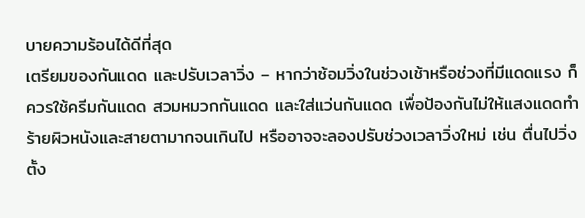บายความร้อนได้ดีที่สุด
เตรียมของกันแดด และปรับเวลาวิ่ง – หากว่าซ้อมวิ่งในช่วงเช้าหรือช่วงที่มีแดดแรง ก็ควรใช้ครีมกันแดด สวมหมวกกันแดด และใส่แว่นกันแดด เพื่อป้องกันไม่ให้แสงแดดทำร้ายผิวหนังและสายตามากจนเกินไป หรืออาจจะลองปรับช่วงเวลาวิ่งใหม่ เช่น ตื่นไปวิ่งตั้ง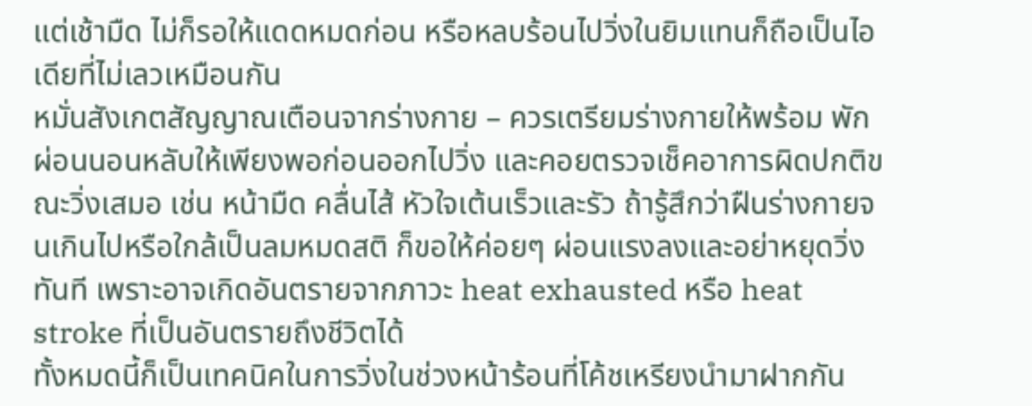แต่เช้ามืด ไม่ก็รอให้แดดหมดก่อน หรือหลบร้อนไปวิ่งในยิมแทนก็ถือเป็นไอเดียที่ไม่เลวเหมือนกัน
หมั่นสังเกตสัญญาณเตือนจากร่างกาย – ควรเตรียมร่างกายให้พร้อม พักผ่อนนอนหลับให้เพียงพอก่อนออกไปวิ่ง และคอยตรวจเช็คอาการผิดปกติขณะวิ่งเสมอ เช่น หน้ามืด คลื่นไส้ หัวใจเต้นเร็วและรัว ถ้ารู้สึกว่าฝืนร่างกายจนเกินไปหรือใกล้เป็นลมหมดสติ ก็ขอให้ค่อยๆ ผ่อนแรงลงและอย่าหยุดวิ่งทันที เพราะอาจเกิดอันตรายจากภาวะ heat exhausted หรือ heat stroke ที่เป็นอันตรายถึงชีวิตได้
ทั้งหมดนี้ก็เป็นเทคนิคในการวิ่งในช่วงหน้าร้อนที่โค้ชเหรียงนำมาฝากกัน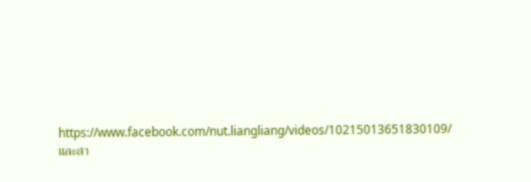https://www.facebook.com/nut.liangliang/videos/10215013651830109/
และสา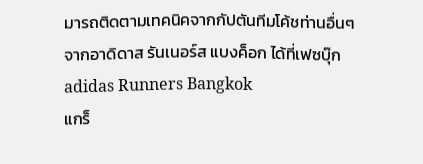มารถติดตามเทคนิคจากกัปตันทีมโค้ชท่านอื่นๆ จากอาดิดาส รันเนอร์ส แบงค็อก ได้ที่เฟซบุ๊ก adidas Runners Bangkok
แกร็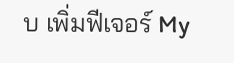บ เพิ่มฟีเจอร์ My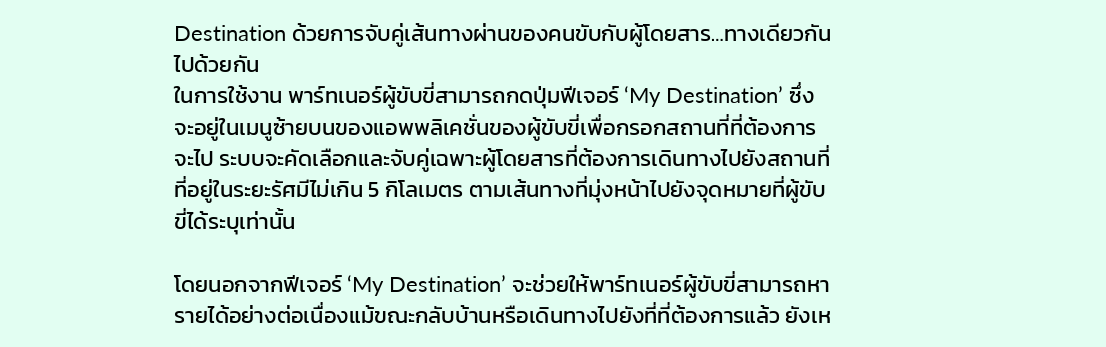Destination ด้วยการจับคู่เส้นทางผ่านของคนขับกับผู้โดยสาร…ทางเดียวกันไปด้วยกัน
ในการใช้งาน พาร์ทเนอร์ผู้ขับขี่สามารถกดปุ่มฟีเจอร์ ‘My Destination’ ซึ่งจะอยู่ในเมนูซ้ายบนของแอพพลิเคชั่นของผู้ขับขี่เพื่อกรอกสถานที่ที่ต้องการจะไป ระบบจะคัดเลือกและจับคู่เฉพาะผู้โดยสารที่ต้องการเดินทางไปยังสถานที่ที่อยู่ในระยะรัศมีไม่เกิน 5 กิโลเมตร ตามเส้นทางที่มุ่งหน้าไปยังจุดหมายที่ผู้ขับขี่ได้ระบุเท่านั้น

โดยนอกจากฟีเจอร์ ‘My Destination’ จะช่วยให้พาร์ทเนอร์ผู้ขับขี่สามารถหารายได้อย่างต่อเนื่องแม้ขณะกลับบ้านหรือเดินทางไปยังที่ที่ต้องการแล้ว ยังเห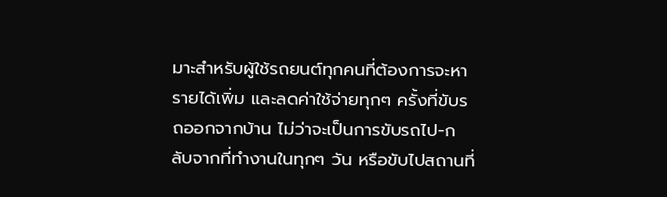มาะสำหรับผู้ใช้รถยนต์ทุกคนที่ต้องการจะหารายได้เพิ่ม และลดค่าใช้จ่ายทุกๆ ครั้งที่ขับรถออกจากบ้าน ไม่ว่าจะเป็นการขับรถไป-กลับจากที่ทำงานในทุกๆ วัน หรือขับไปสถานที่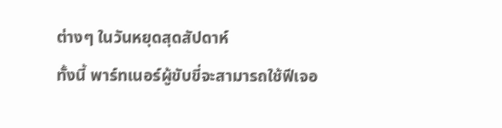ต่างๆ ในวันหยุดสุดสัปดาห์
ทั้งนี้ พาร์ทเนอร์ผู้ขับขี่จะสามารถใช้ฟีเจอ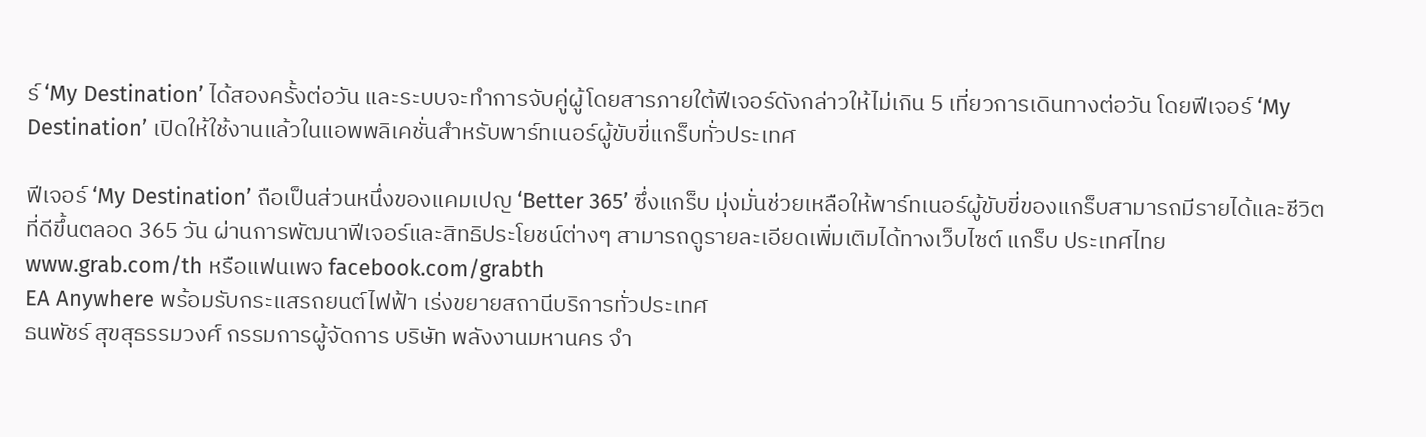ร์ ‘My Destination’ ได้สองครั้งต่อวัน และระบบจะทำการจับคู่ผู้โดยสารภายใต้ฟีเจอร์ดังกล่าวให้ไม่เกิน 5 เที่ยวการเดินทางต่อวัน โดยฟีเจอร์ ‘My Destination’ เปิดให้ใช้งานแล้วในแอพพลิเคชั่นสำหรับพาร์ทเนอร์ผู้ขับขี่แกร็บทั่วประเทศ

ฟีเจอร์ ‘My Destination’ ถือเป็นส่วนหนึ่งของแคมเปญ ‘Better 365’ ซึ่งแกร็บ มุ่งมั่นช่วยเหลือให้พาร์ทเนอร์ผู้ขับขี่ของแกร็บสามารถมีรายได้และชีวิตที่ดีขึ้นตลอด 365 วัน ผ่านการพัฒนาฟีเจอร์และสิทธิประโยชน์ต่างๆ สามารถดูรายละเอียดเพิ่มเติมได้ทางเว็บไซต์ แกร็บ ประเทศไทย www.grab.com/th หรือแฟนเพจ facebook.com/grabth
EA Anywhere พร้อมรับกระแสรถยนต์ไฟฟ้า เร่งขยายสถานีบริการทั่วประเทศ
ธนพัชร์ สุขสุธรรมวงศ์ กรรมการผู้จัดการ บริษัท พลังงานมหานคร จำ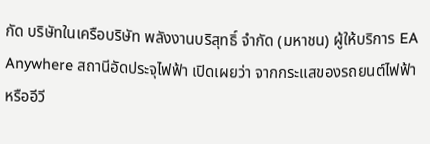กัด บริษัทในเครือบริษัท พลังงานบริสุทธิ์ จำกัด (มหาชน) ผู้ให้บริการ EA Anywhere สถานีอัดประจุไฟฟ้า เปิดเผยว่า จากกระแสของรถยนต์ไฟฟ้า หรืออีวี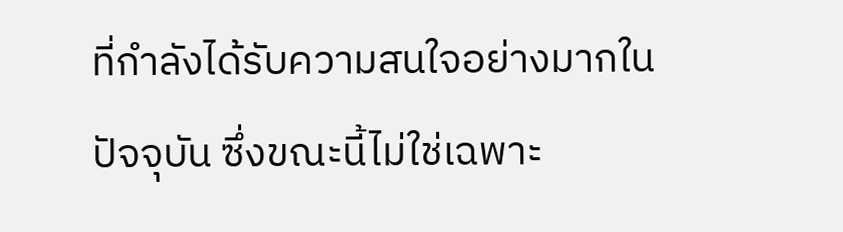ที่กำลังได้รับความสนใจอย่างมากในปัจจุบัน ซึ่งขณะนี้ไม่ใช่เฉพาะ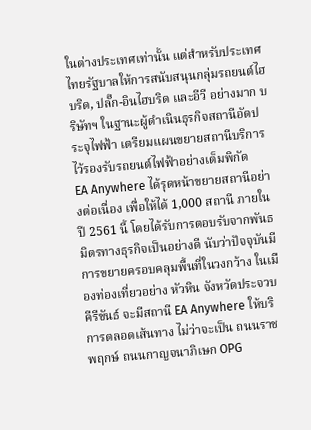ในต่างประเทศเท่านั้น แต่สำหรับประเทศไทยรัฐบาลให้การสนับสนุนกลุ่มรถยนต์ไฮบริด, ปลั๊ก-อินไฮบริด และอีวี อย่างมาก บริษัทฯ ในฐานะผู้ดำเนินธุรกิจสถานีอัดประจุไฟฟ้า เตรียมแผนขยายสถานีบริการไว้รองรับรถยนต์ไฟฟ้าอย่างเต็มพิกัด
EA Anywhere ได้รุดหน้าขยายสถานีอย่างต่อเนื่อง เพื่อให้ได้ 1,000 สถานี ภายในปี 2561 นี้ โดยได้รับการตอบรับจากพันธมิตรทางธุรกิจเป็นอย่างดี นับว่าปัจจุบันมีการขยายครอบคลุมพื้นที่ในวงกว้าง ในเมืองท่องเที่ยวอย่าง หัวหิน จังหวัดประจวบคีรีขันธ์ จะมีสถานี EA Anywhere ให้บริการตลอดเส้นทาง ไม่ว่าจะเป็น ถนนราชพฤกษ์ ถนนกาญจนาภิเษก OPG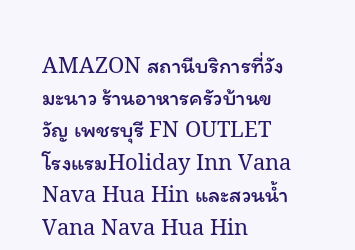AMAZON สถานีบริการที่วังมะนาว ร้านอาหารครัวบ้านขวัญ เพชรบุรี FN OUTLET โรงแรมHoliday Inn Vana Nava Hua Hin และสวนน้ำ Vana Nava Hua Hin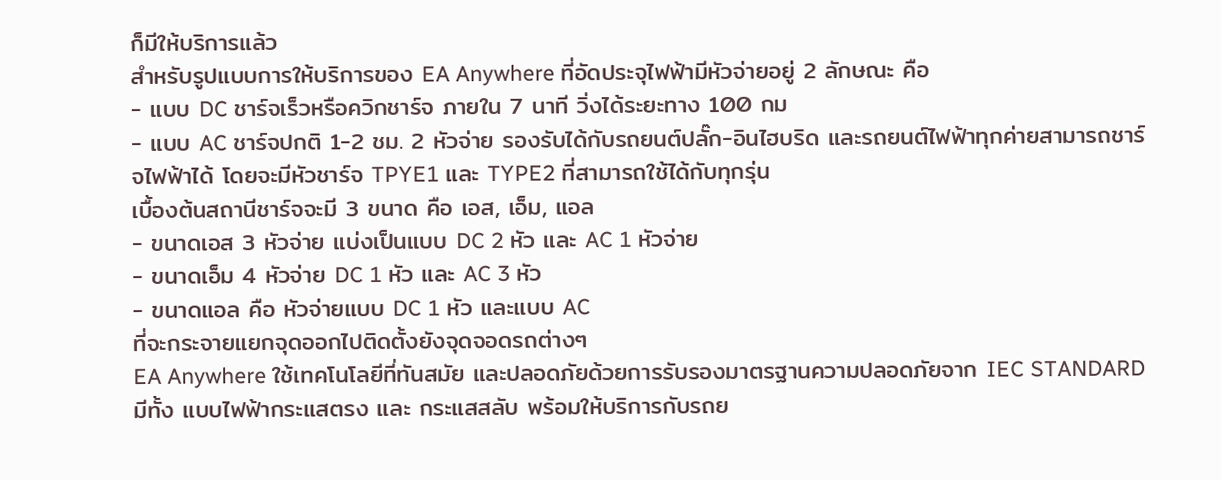ก็มีให้บริการแล้ว
สำหรับรูปแบบการให้บริการของ EA Anywhere ที่อัดประจุไฟฟ้ามีหัวจ่ายอยู่ 2 ลักษณะ คือ
- แบบ DC ชาร์จเร็วหรือควิกชาร์จ ภายใน 7 นาที วิ่งได้ระยะทาง 100 กม
- แบบ AC ชาร์จปกติ 1-2 ชม. 2 หัวจ่าย รองรับได้กับรถยนต์ปลั๊ก-อินไฮบริด และรถยนต์ไฟฟ้าทุกค่ายสามารถชาร์จไฟฟ้าได้ โดยจะมีหัวชาร์จ TPYE1 และ TYPE2 ที่สามารถใช้ได้กับทุกรุ่น
เบื้องต้นสถานีชาร์จจะมี 3 ขนาด คือ เอส, เอ็ม, แอล
- ขนาดเอส 3 หัวจ่าย แบ่งเป็นแบบ DC 2 หัว และ AC 1 หัวจ่าย
- ขนาดเอ็ม 4 หัวจ่าย DC 1 หัว และ AC 3 หัว
- ขนาดแอล คือ หัวจ่ายแบบ DC 1 หัว และแบบ AC
ที่จะกระจายแยกจุดออกไปติดตั้งยังจุดจอดรถต่างๆ
EA Anywhere ใช้เทคโนโลยีที่ทันสมัย และปลอดภัยด้วยการรับรองมาตรฐานความปลอดภัยจาก IEC STANDARD มีทั้ง แบบไฟฟ้ากระแสตรง และ กระแสสลับ พร้อมให้บริการกับรถย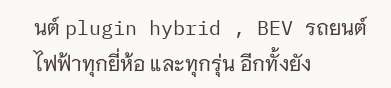นต์ plugin hybrid , BEV รถยนต์ไฟฟ้าทุกยี่ห้อ และทุกรุ่น อีกทั้งยัง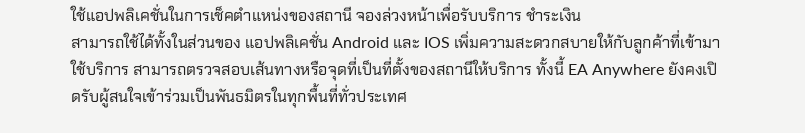ใช้แอปพลิเคชั่นในการเช็คตำแหน่งของสถานี จองล่วงหน้าเพื่อรับบริการ ชำระเงิน
สามารถใช้ได้ทั้งในส่วนของ แอปพลิเคชั่น Android และ IOS เพิ่มความสะดวกสบายให้กับลูกค้าที่เข้ามาใช้บริการ สามารถตรวจสอบเส้นทางหรือจุดที่เป็นที่ตั้งของสถานีให้บริการ ทั้งนี้ EA Anywhere ยังคงเปิดรับผู้สนใจเข้าร่วมเป็นพันธมิตรในทุกพื้นที่ทั่วประเทศ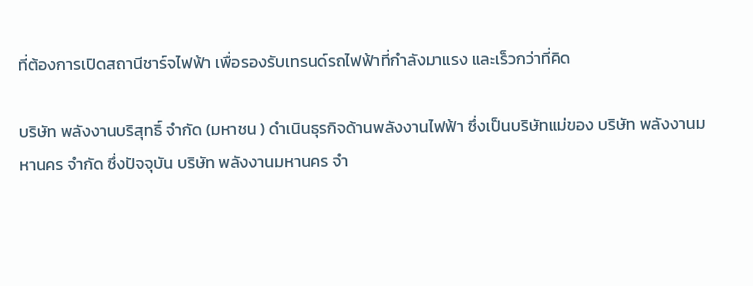ที่ต้องการเปิดสถานีชาร์จไฟฟ้า เพื่อรองรับเทรนด์รถไฟฟ้าที่กำลังมาแรง และเร็วกว่าที่คิด

บริษัท พลังงานบริสุทธิ์ จำกัด (มหาชน ) ดำเนินธุรกิจด้านพลังงานไฟฟ้า ซึ่งเป็นบริษัทแม่ของ บริษัท พลังงานมหานคร จำกัด ซึ่งปัจจุบัน บริษัท พลังงานมหานคร จำ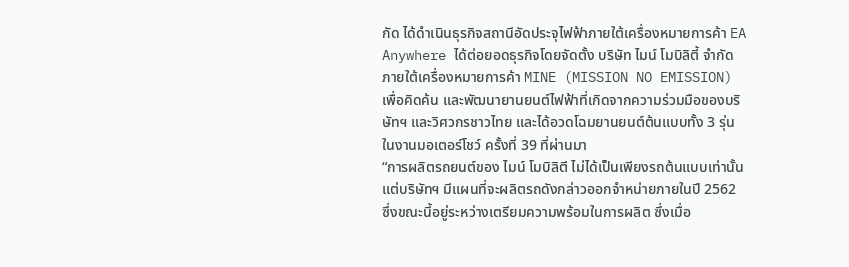กัด ได้ดำเนินธุรกิจสถานีอัดประจุไฟฟ้าภายใต้เครื่องหมายการค้า EA Anywhere ได้ต่อยอดธุรกิจโดยจัดตั้ง บริษัท ไมน์ โมบิลิตี้ จำกัด ภายใต้เครื่องหมายการค้า MINE (MISSION NO EMISSION) เพื่อคิดค้น และพัฒนายานยนต์ไฟฟ้าที่เกิดจากความร่วมมือของบริษัทฯ และวิศวกรชาวไทย และได้อวดโฉมยานยนต์ต้นแบบทั้ง 3 รุ่น ในงานมอเตอร์โชว์ ครั้งที่ 39 ที่ผ่านมา
“การผลิตรถยนต์ของ ไมน์ โมบิลิตี ไม่ได้เป็นเพียงรถต้นแบบเท่านั้น แต่บริษัทฯ มีแผนที่จะผลิตรถดังกล่าวออกจำหน่ายภายในปี 2562 ซึ่งขณะนี้อยู่ระหว่างเตรียมความพร้อมในการผลิต ซึ่งเมื่อ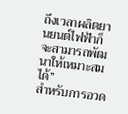ถึงเวลาผลิตยานยนต์ไฟฟ้าก็จะสามารถพัฒนาให้เหมาะสมได้”
สำหรับการอวด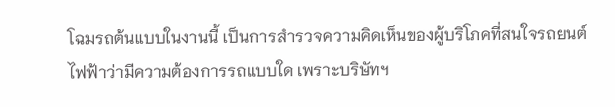โฉมรถต้นแบบในงานนี้ เป็นการสำรวจความคิดเห็นของผู้บริโภคที่สนใจรถยนต์ไฟฟ้าว่ามีความต้องการรถแบบใด เพราะบริษัทฯ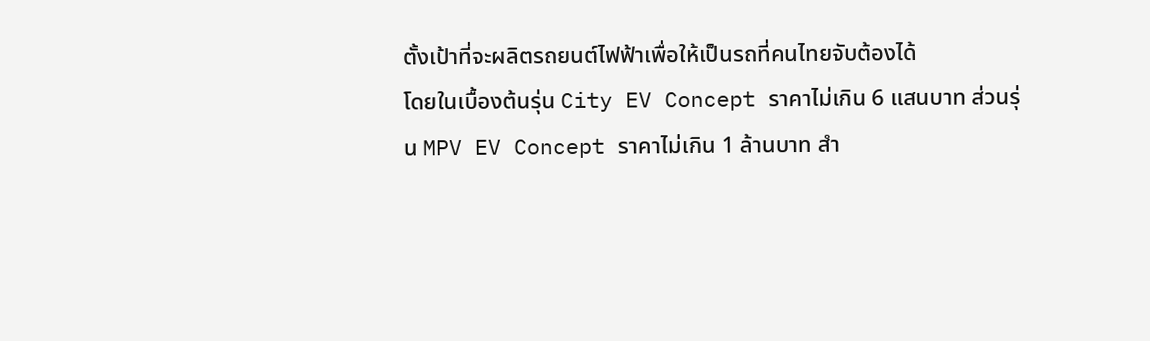ตั้งเป้าที่จะผลิตรถยนต์ไฟฟ้าเพื่อให้เป็นรถที่คนไทยจับต้องได้
โดยในเบื้องต้นรุ่น City EV Concept ราคาไม่เกิน 6 แสนบาท ส่วนรุ่น MPV EV Concept ราคาไม่เกิน 1 ล้านบาท สำ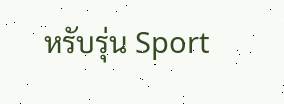หรับรุ่น Sport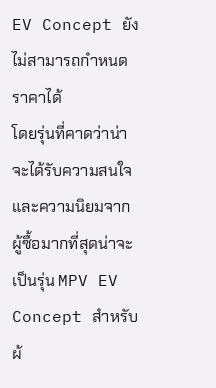EV Concept ยังไม่สามารถกำหนดราคาได้
โดยรุ่นที่คาดว่าน่าจะได้รับความสนใจและความนิยมจากผู้ซื้อมากที่สุดน่าจะเป็นรุ่น MPV EV Concept สำหรับผ้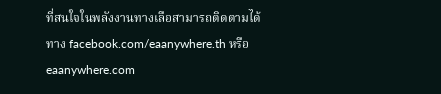ที่สนใจในพลังงานทางเลือสามารถติดตามได้ทาง facebook.com/eaanywhere.th หรือ eaanywhere.com